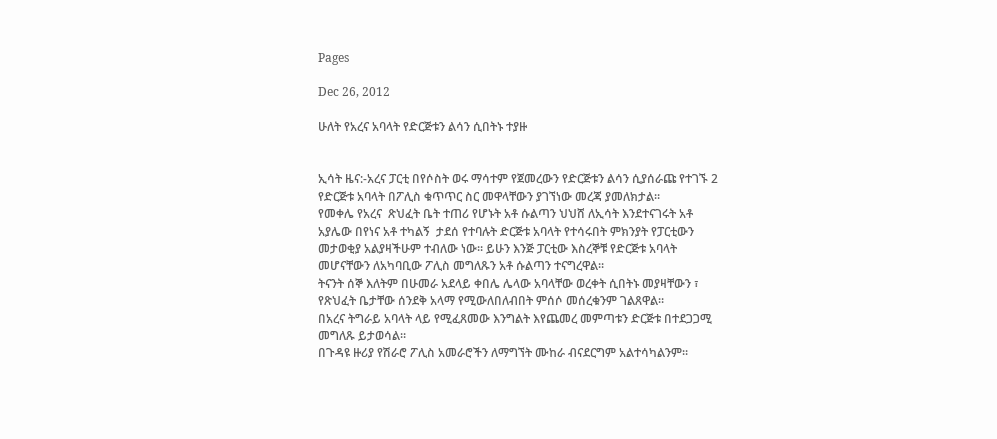Pages

Dec 26, 2012

ሁለት የአረና አባላት የድርጅቱን ልሳን ሲበትኑ ተያዙ


ኢሳት ዜና:-አረና ፓርቲ በየሶስት ወሩ ማሳተም የጀመረውን የድርጅቱን ልሳን ሲያሰራጩ የተገኙ 2 የድርጅቱ አባላት በፖሊስ ቁጥጥር ስር መዋላቸውን ያገኘነው መረጃ ያመለክታል።
የመቀሌ የአረና  ጽህፈት ቤት ተጠሪ የሆኑት አቶ ሱልጣን ህህሸ ለኢሳት እንደተናገሩት አቶ አያሌው በየነና አቶ ተካልኝ  ታደሰ የተባሉት ድርጅቱ አባላት የተሳሩበት ምክንያት የፓርቲውን መታወቂያ አልያዛችሁም ተብለው ነው። ይሁን እንጅ ፓርቲው እስረኞቹ የድርጅቱ አባላት መሆናቸውን ለአካባቢው ፖሊስ መግለጹን አቶ ሱልጣን ተናግረዋል።
ትናንት ሰኞ እለትም በሁመራ አደላይ ቀበሌ ሌላው አባላቸው ወረቀት ሲበትኑ መያዛቸውን ፣ የጽህፈት ቤታቸው ሰንደቅ አላማ የሚውለበለብበት ምሰሶ መሰረቁንም ገልጸዋል።
በአረና ትግራይ አባላት ላይ የሚፈጸመው እንግልት እየጨመረ መምጣቱን ድርጅቱ በተደጋጋሚ መግለጹ ይታወሳል።
በጉዳዩ ዙሪያ የሽራሮ ፖሊስ አመራሮችን ለማግኘት ሙከራ ብናደርግም አልተሳካልንም።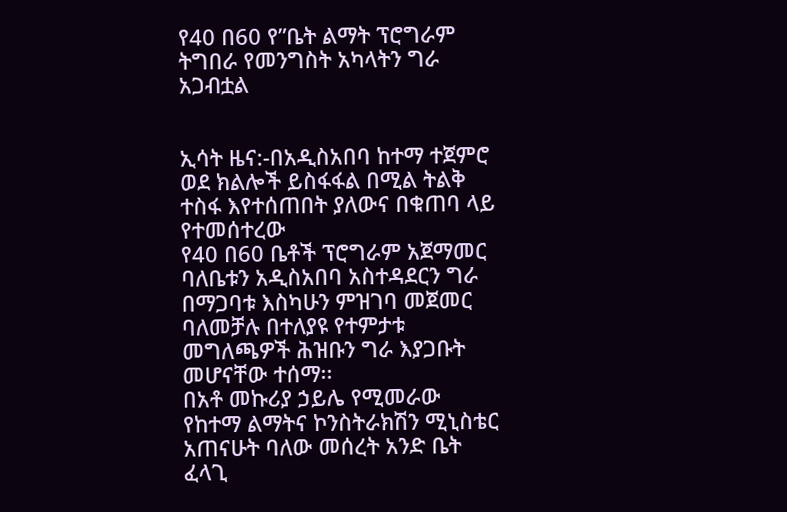የ40 በ60 የ”ቤት ልማት ፕሮግራም ትግበራ የመንግስት አካላትን ግራ አጋብቷል


ኢሳት ዜና:-በአዲስአበባ ከተማ ተጀምሮ ወደ ክልሎች ይስፋፋል በሚል ትልቅ ተስፋ እየተሰጠበት ያለውና በቁጠባ ላይ የተመሰተረው
የ40 በ60 ቤቶች ፕሮግራም አጀማመር ባለቤቱን አዲስአበባ አስተዳደርን ግራ በማጋባቱ እስካሁን ምዝገባ መጀመር
ባለመቻሉ በተለያዩ የተምታቱ መግለጫዎች ሕዝቡን ግራ እያጋቡት መሆናቸው ተሰማ፡፡
በአቶ መኩሪያ ኃይሌ የሚመራው የከተማ ልማትና ኮንስትራክሽን ሚኒስቴር አጠናሁት ባለው መሰረት አንድ ቤት ፈላጊ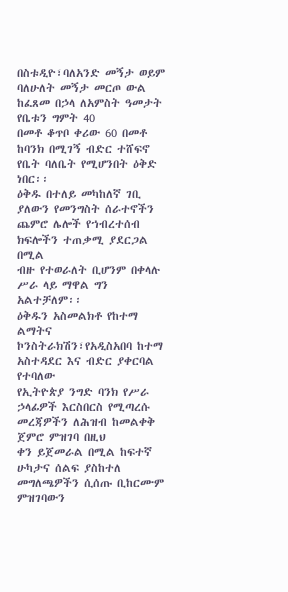በስቱዲዮ፣ባለአንድ መኝታ ወይም ባለሁለት መኝታ መርጦ ውል ከፈጸመ በኃላ ለአምስት ዓመታት የቤቱን ግምት 40
በመቶ ቆጥቦ ቀሪው 60 በመቶ ከባንክ በሚገኝ ብድር ተሸፍኖ የቤት ባለቤት የሚሆንበት ዕቅድ ነበር፡፡
ዕቅዱ በተለይ መካከለኛ ገቢ ያለውን የመንግስት ሰራተኖችን ጨምሮ ሌሎች የኀብረተሰብ ክፍሎችን ተጠቃሚ ያደርጋል በሚል
ብዙ የተወራለት ቢሆንም በቀላሉ ሥራ ላይ ማዋል ግን አልተቻለም፡፡
ዕቅዱን አስመልክቶ የከተማ ልማትና ኮንስትራክሽን፣የአዲስአበባ ከተማ አስተዳደር እና ብድር ያቀርባል የተባለው
የኢትዮጵያ ንግድ ባንክ የሥራ ኃላፊዎች እርስበርስ የሚጣረሱ መረጃዎችን ለሕዝብ ከመልቀቅ ጀምሮ ምዝገባ በዚህ
ቀን ይጀመራል በሚል ከፍተኛ ሁካታና ሰልፍ ያስከተለ መግለጫዎችን ሲሰጡ ቢከርሙም ምዝገባውን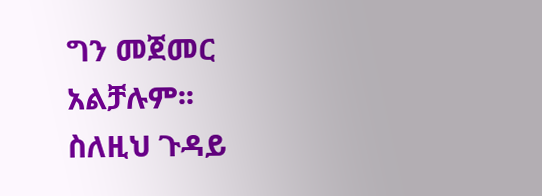ግን መጀመር
አልቻሉም፡፡
ስለዚህ ጉዳይ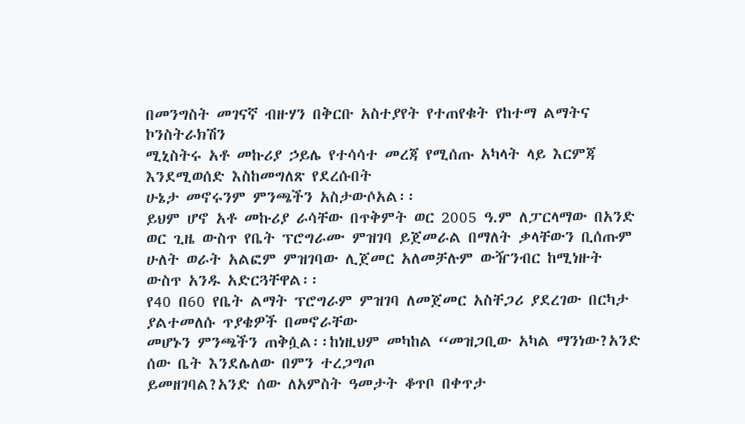በመንግስት መገናኛ ብዙሃን በቅርቡ አስተያየት የተጠየቁት የከተማ ልማትና ኮንስትራክሽን
ሚኒስትሩ አቶ መኩሪያ ኃይሌ የተሳሳተ መረጃ የሚሰጡ አካላት ላይ እርምጃ እንደሚወሰድ እስከመግለጽ የደረሱበት
ሁኔታ መኖሩንም ምንጫችን አስታውሶአል፡፡
ይህም ሆኖ አቶ መኩሪያ ራሳቸው በጥቅምት ወር 2005 ዓ.ም ለፓርላማው በአንድ ወር ጊዜ ውስጥ የቤት ፕሮግራሙ ምዝገባ ይጀመራል በማለት ቃላቸውን ቢሰጡም ሁለት ወራት አልፎም ምዝገባው ሊጀመር አለመቻሉም ውዥንብር ከሚነዙት ውስጥ አንዱ አድርጓቸዋል፡፡
የ40 በ60 የቤት ልማት ፕሮግራም ምዝገባ ለመጀመር አስቸጋሪ ያደረገው በርካታ ያልተመለሱ ጥያቄዎች በመኖራቸው
መሆኑን ምንጫችን ጠቅሷል፡፡ከነዚህም መካከል “መዝጋቢው አካል ማንነው?አንድ ሰው ቤት እንደሌለው በምን ተረጋግጦ
ይመዘገባል?አንድ ሰው ለአምስት ዓመታት ቆጥቦ በቀጥታ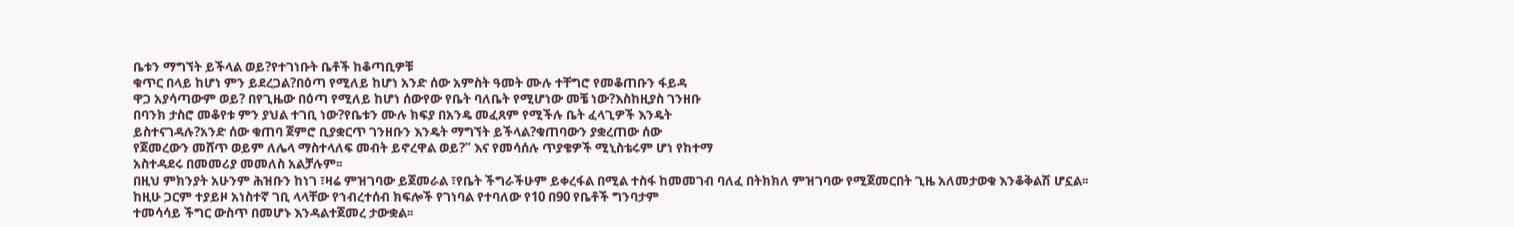ቤቱን ማግኘት ይችላል ወይ?የተገነቡት ቤቶች ከቆጣቢዎቹ
ቁጥር በላይ ከሆነ ምን ይደረጋል?በዕጣ የሚለይ ከሆነ አንድ ሰው አምስት ዓመት ሙሉ ተቸግሮ የመቆጠቡን ፋይዳ
ዋጋ አያሳጣውም ወይ? በየጊዜው በዕጣ የሚለይ ከሆነ ሰውየው የቤት ባለቤት የሚሆነው መቼ ነው?እስከዚያስ ገንዘቡ
በባንክ ታስሮ መቆየቱ ምን ያህል ተገቢ ነው?የቤቱን ሙሉ ክፍያ በአንዴ መፈጸም የሚችሉ ቤት ፈላጊዎች እንዴት
ይስተናገዳሉ?አንድ ሰው ቁጠባ ጀምሮ ቢያቋርጥ ገንዘቡን እንዴት ማግኘት ይችላል?ቁጠባውን ያቋረጠው ሰው
የጀመረውን መሸጥ ወይም ለሌላ ማስተላለፍ መብት ይኖረዋል ወይ?” እና የመሳሰሉ ጥያቄዎች ሚኒስቴሩም ሆነ የከተማ
አስተዳደሩ በመመሪያ መመለስ አልቻሉም፡፡
በዚህ ምክንያት አሁንም ሕዝቡን ከነገ ፣ዛሬ ምዝገባው ይጀመራል ፣የቤት ችግራችሁም ይቀረፋል በሚል ተስፋ ከመመገብ ባለፈ በትክክለ ምዝገባው የሚጀመርበት ጊዜ አለመታወቁ እንቆቅልሽ ሆኗል፡፡
ከዚሁ ጋርም ተያይዞ አነስተኛ ገቢ ላላቸው የኀብረተሰብ ክፍሎች የገነባል የተባለው የ10 በ90 የቤቶች ግንባታም
ተመሳሳይ ችግር ውስጥ በመሆኑ እንዳልተጀመረ ታውቋል፡፡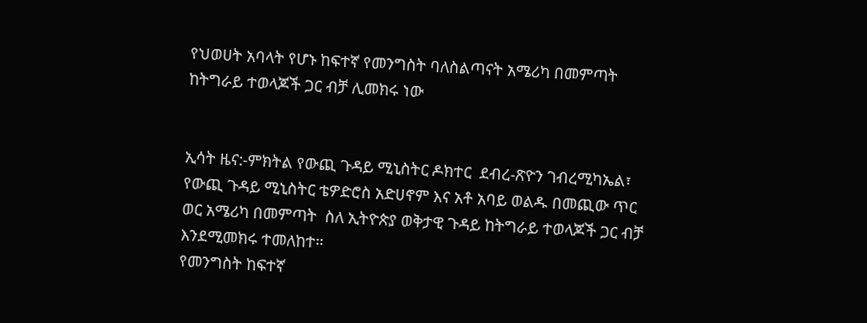የህወሀት አባላት የሆኑ ከፍተኛ የመንግስት ባለስልጣናት አሜሪካ በመምጣት ከትግራይ ተወላጆች ጋር ብቻ ሊመክሩ ነው


ኢሳት ዜና:-ምክትል የውጪ ጉዳይ ሚኒስትር ዶክተር  ደብረ-ጽዮን ገብረሚካኤል፣ የውጪ ጉዳይ ሚኒስትር ቴዎድሮስ አድሀኖም እና አቶ አባይ ወልዱ በመጪው ጥር ወር አሜሪካ በመምጣት  ስለ ኢትዮጵያ ወቅታዊ ጉዳይ ከትግራይ ተወላጆች ጋር ብቻ እንደሚመክሩ ተመለከተ።
የመንግስት ከፍተኛ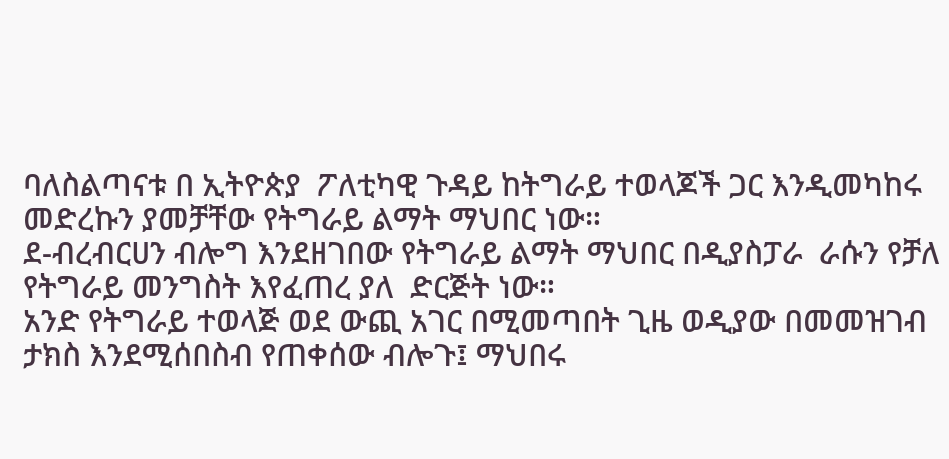ባለስልጣናቱ በ ኢትዮጵያ  ፖለቲካዊ ጉዳይ ከትግራይ ተወላጆች ጋር እንዲመካከሩ መድረኩን ያመቻቸው የትግራይ ልማት ማህበር ነው።
ደ-ብረብርሀን ብሎግ እንደዘገበው የትግራይ ልማት ማህበር በዲያስፓራ  ራሱን የቻለ የትግራይ መንግስት እየፈጠረ ያለ  ድርጅት ነው።
አንድ የትግራይ ተወላጅ ወደ ውጪ አገር በሚመጣበት ጊዜ ወዲያው በመመዝገብ ታክስ እንደሚሰበስብ የጠቀሰው ብሎጉ፤ ማህበሩ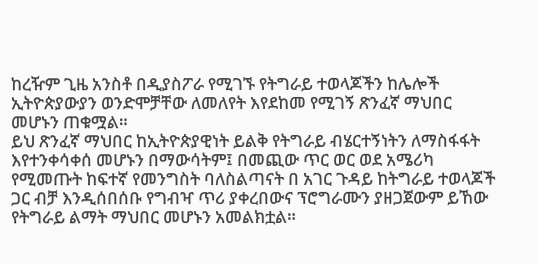ከረዥም ጊዜ አንስቶ በዲያስፖራ የሚገኙ የትግራይ ተወላጆችን ከሌሎች ኢትዮጵያውያን ወንድሞቻቸው ለመለየት እየደከመ የሚገኝ ጽንፈኛ ማህበር መሆኑን ጠቁሟል።
ይህ ጽንፈኛ ማህበር ከኢትዮጵያዊነት ይልቅ የትግራይ ብሄርተኝነትን ለማስፋፋት  እየተንቀሳቀሰ መሆኑን በማውሳትም፤ በመጪው ጥር ወር ወደ አሜሪካ የሚመጡት ከፍተኛ የመንግስት ባለስልጣናት በ አገር ጉዳይ ከትግራይ ተወላጆች ጋር ብቻ እንዲሰበሰቡ የግብዣ ጥሪ ያቀረበውና ፕሮግራሙን ያዘጋጀውም ይኸው የትግራይ ልማት ማህበር መሆኑን አመልክቷል።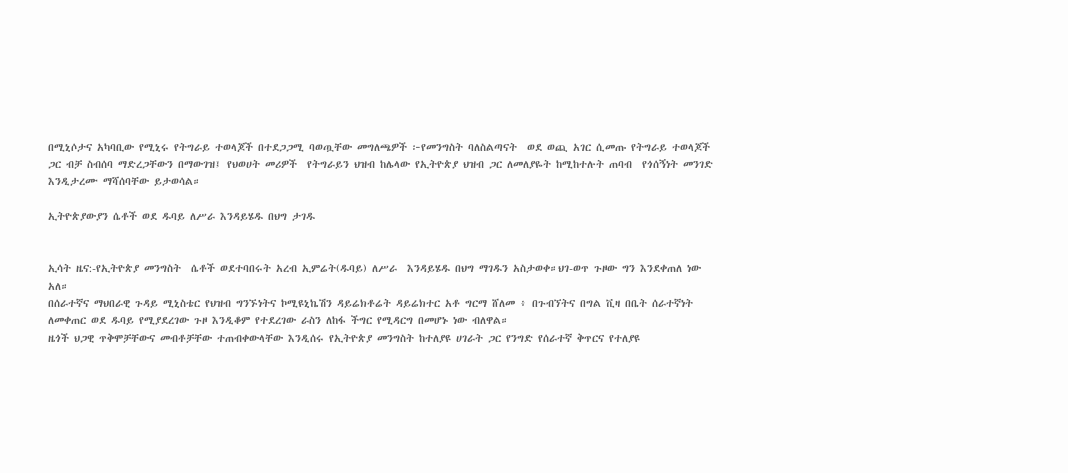በሚኒሶታና አካባቢው የሚኒሩ የትግራይ ተወላጆች በተደጋጋሚ ባወጧቸው መግለጫዎች ፦የመንግስት ባለስልጣናት  ወደ ወጪ አገር ሲመጡ የትግራይ ተወላጆች ጋር ብቻ ስብሰባ ማድረጋቸውን በማውገዝ፤ የህወሀት መሪዎች  የትግራይን ህዝብ ከሌላው የኢትዮጵያ ህዝብ ጋር ለመለያዬት ከሚከተሉት ጠባብ  የጎሰኝነት መንገድ እንዲታረሙ ማሻሰባቸው ይታወሳል።

ኢትዮጵያውያን ሴቶች ወደ ዱባይ ለሥራ እንዳይሄዱ በህግ ታገዱ


ኢሳት ዜና:-የኢትዮጵያ መንግስት  ሴቶች ወደተባበሩት አረብ ኢምሬት(ዱባይ) ለሥራ  እንዳይሄዱ በህግ ማገዱን አስታወቀ።ህገ-ወጥ ጉዞው ግን እንደቀጠለ ነው አለ።
በሰራተኛና ማህበራዊ ጉዳይ ሚኒስቴር የህዝብ ግንኙነትና ኮሚዩኒኬሽን ዳይሬክቶሬት ዳይሬክተር አቶ ግርማ ሸለመ ፥ በጉብኘትና በግል ቪዛ በቤት ሰራተኛነት ለመቀጠር ወደ ዱባይ የሚያደረገው ጉዞ እንዲቆም የተደረገው ራስን ለከፋ ችግር የሚዳርግ በመሆኑ ነው ብለዋል።
ዜጎች ህጋዊ ጥቅሞቻቸውና መብቶቻቸው ተጠብቀውላቸው እንዲሰሩ የኢትዮጵያ መንግስት ከተለያዩ ሀገራት ጋር የንግድ የሰራተኛ ቅጥርና የተለያዩ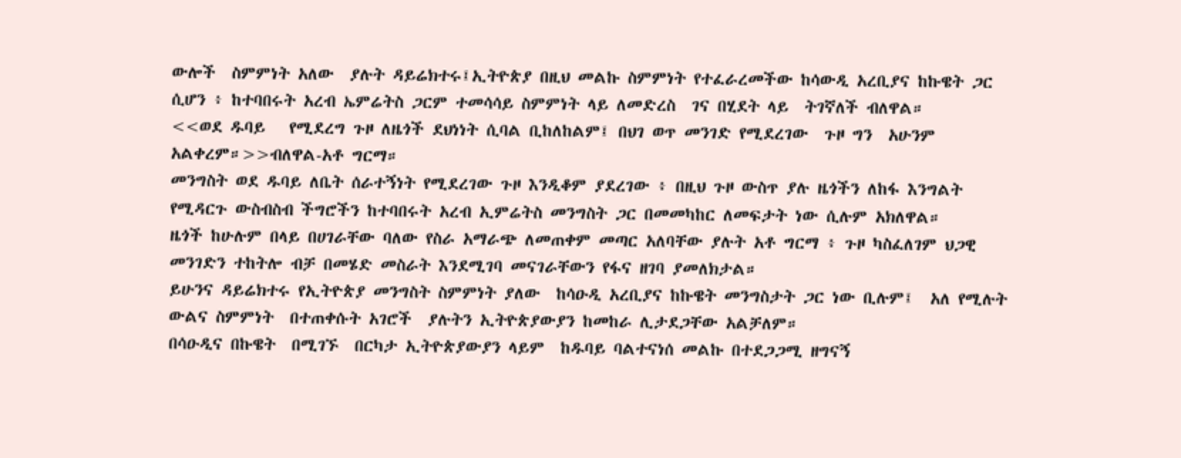ውሎች  ስምምነት አለው  ያሉት ዳይሬክተሩ፤ኢትዮጵያ በዚህ መልኩ ስምምነት የተፈራረመችው ከሳውዲ አረቢያና ከኩዌት ጋር ሲሆን ፥ ከተባበሩት አረብ ኤምሬትስ ጋርም ተመሳሳይ ስምምነት ላይ ለመድረስ  ገና በሂደት ላይ  ትገኛለች ብለዋል።
<<ወደ ዱባይ   የሚደረግ ጉዞ ለዜጎች ደህነነት ሲባል ቢከለከልም፤ በህገ ወጥ መንገድ የሚደረገው  ጉዞ ግን  አሁንም አልቀረም።>>ብለዋል-አቶ ግርማ።
መንግስት ወደ ዱባይ ለቤት ሰራተኝነት የሚደረገው ጉዞ እንዲቆም ያደረገው ፥ በዚህ ጉዞ ውስጥ ያሉ ዜጎችን ለከፋ እንግልት የሚዳርጉ ውስብስብ ችግሮችን ከተባበሩት አረብ ኢምሬትስ መንግስት ጋር በመመካከር ለመፍታት ነው ሲሉም አክለዋል።
ዜጎች ከሁሉም በላይ በሀገራቸው ባለው የስራ አማራጭ ለመጠቀም መጣር አለባቸው ያሉት አቶ ግርማ ፥ ጉዞ ካስፈለገም ህጋዊ መንገድን ተከትሎ ብቻ በመሄድ መስራት እንደሚገባ መናገራቸውን የፋና ዘገባ ያመለክታል።
ይሁንና ዳይሬክተሩ የኢትዮጵያ መንግስት ስምምነት ያለው  ከሳዑዲ አረቢያና ከኩዌት መንግስታት ጋር ነው ቢሉም፤  አለ የሚሉት ውልና ስምምነት  በተጠቀሱት አገሮች  ያሉትን ኢትዮጵያውያን ከመከራ ሊታደጋቸው አልቻለም።
በሳዑዲና በኩዌት  በሚገኙ  በርካታ ኢትዮጵያውያን ላይም  ከዱባይ ባልተናነሰ መልኩ በተደጋጋሚ ዘግናኝ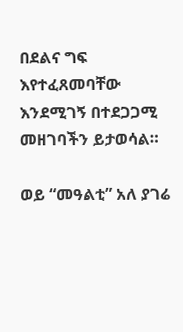በደልና ግፍ እየተፈጸመባቸው እንደሚገኝ በተደጋጋሚ መዘገባችን ይታወሳል።

ወይ “መዓልቲ” አለ ያገሬ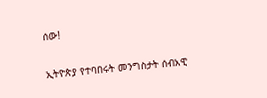ሰው!

ኢትዮጵያ የተባበሩት መንግስታት ሰብአዊ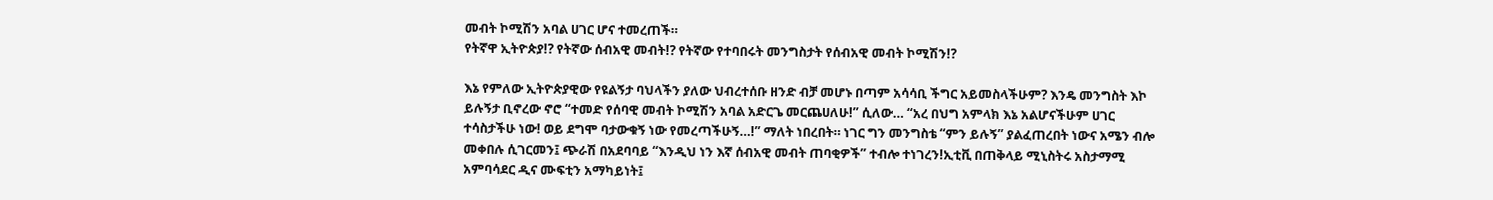መብት ኮሚሽን አባል ሀገር ሆና ተመረጠች።
የትኛዋ ኢትዮጵያ!? የትኛው ሰብአዊ መብት!? የትኛው የተባበሩት መንግስታት የሰብአዊ መብት ኮሚሽን!?

እኔ የምለው ኢትዮጵያዊው የዩልኝታ ባህላችን ያለው ህብረተሰቡ ዘንድ ብቻ መሆኑ በጣም አሳሳቢ ችግር አይመስላችሁም? እንዴ መንግስት እኮ ይሉኝታ ቢኖረው ኖሮ “ተመድ የሰባዊ መብት ኮሚሽን አባል አድርጌ መርጨሀለሁ!” ሲለው… “አረ በህግ አምላክ እኔ አልሆናችሁም ሀገር ተሳስታችሁ ነው! ወይ ደግሞ ባታውቁኝ ነው የመረጣችሁኝ…!” ማለት ነበረበት። ነገር ግን መንግስቴ “ምን ይሉኝ” ያልፈጠረበት ነውና አሜን ብሎ መቀበሉ ሲገርመን፤ ጭራሽ በአደባባይ “እንዲህ ነን እኛ ሰብአዊ መብት ጠባቂዎች” ተብሎ ተነገረን!ኢቲቪ በጠቅላይ ሚኒስትሩ አስታማሚ አምባሳደር ዲና ሙፍቲን አማካይነት፤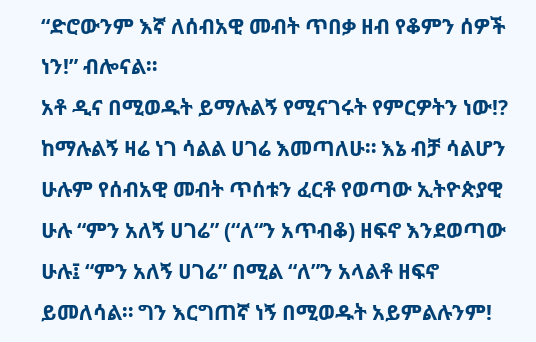“ድሮውንም እኛ ለሰብአዊ መብት ጥበቃ ዘብ የቆምን ሰዎች ነን!” ብሎናል።
አቶ ዲና በሚወዱት ይማሉልኝ የሚናገሩት የምርዎትን ነው!? ከማሉልኝ ዛሬ ነገ ሳልል ሀገሬ እመጣለሁ። እኔ ብቻ ሳልሆን ሁሉም የሰብአዊ መብት ጥሰቱን ፈርቶ የወጣው ኢትዮጵያዊ ሁሉ “ምን አለኝ ሀገሬ” (“ለ“ን አጥብቆ) ዘፍኖ እንደወጣው ሁሉ፤ “ምን አለኝ ሀገሬ” በሚል “ለ”ን አላልቶ ዘፍኖ ይመለሳል። ግን እርግጠኛ ነኝ በሚወዱት አይምልሉንም!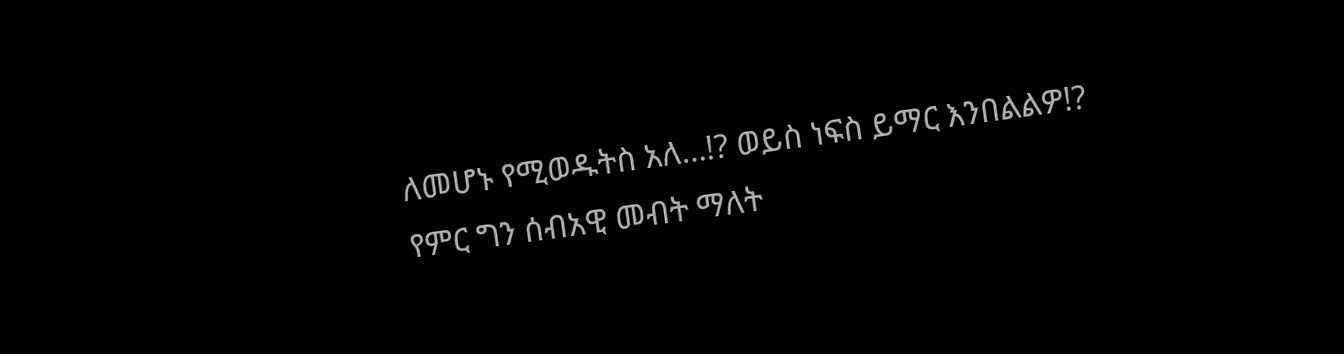ለመሆኑ የሚወዱትስ አለ…!? ወይስ ነፍስ ይማር እንበልልዎ!?
የምር ግን ሰብአዊ መብት ማለት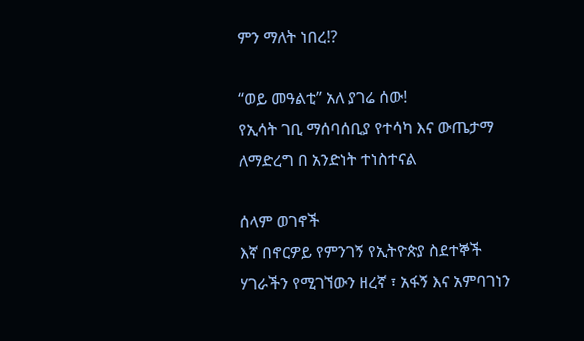ምን ማለት ነበረ!?

“ወይ መዓልቲ” አለ ያገሬ ሰው!
የኢሳት ገቢ ማሰባሰቢያ የተሳካ እና ውጤታማ ለማድረግ በ አንድነት ተነስተናል

ሰላም ወገኖች
እኛ በኖርዎይ የምንገኝ የኢትዮጵያ ስደተኞች ሃገራችን የሚገኘውን ዘረኛ ፣ አፋኝ እና አምባገነን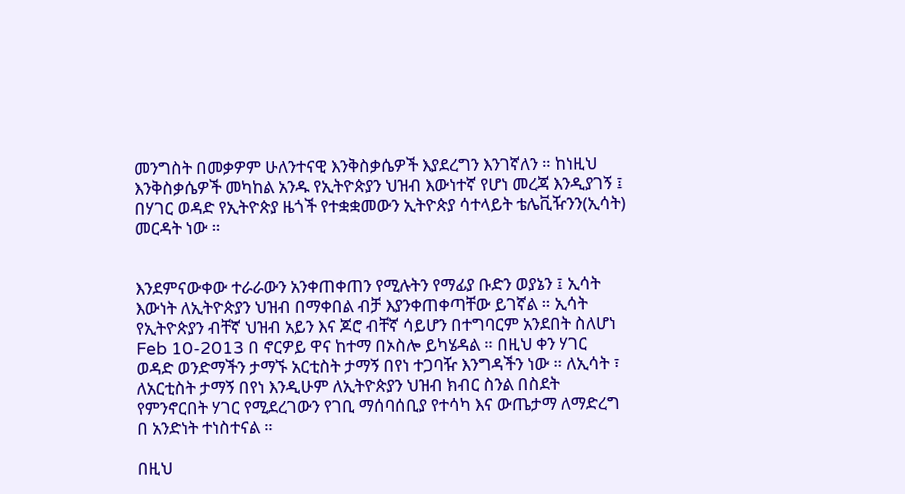መንግስት በመቃዎም ሁለንተናዊ እንቅስቃሴዎች እያደረግን እንገኛለን ። ከነዚህ እንቅስቃሴዎች መካከል አንዱ የኢትዮጵያን ህዝብ እውነተኛ የሆነ መረጃ እንዲያገኝ ፤ በሃገር ወዳድ የኢትዮጵያ ዜጎች የተቋቋመውን ኢትዮጵያ ሳተላይት ቴሌቪዥንን(ኢሳት) መርዳት ነው ።


እንደምናውቀው ተራራውን አንቀጠቀጠን የሚሉትን የማፊያ ቡድን ወያኔን ፤ ኢሳት እውነት ለኢትዮጵያን ህዝብ በማቀበል ብቻ እያንቀጠቀጣቸው ይገኛል ። ኢሳት የኢትዮጵያን ብቸኛ ህዝብ አይን እና ጆሮ ብቸኛ ሳይሆን በተግባርም አንደበት ስለሆነ Feb 10-2013 በ ኖርዎይ ዋና ከተማ በኦስሎ ይካሄዳል ። በዚህ ቀን ሃገር ወዳድ ወንድማችን ታማኙ አርቲስት ታማኝ በየነ ተጋባዥ እንግዳችን ነው ። ለኢሳት ፣ ለአርቲስት ታማኝ በየነ እንዲሁም ለኢትዮጵያን ህዝብ ክብር ስንል በስደት የምንኖርበት ሃገር የሚደረገውን የገቢ ማሰባሰቢያ የተሳካ እና ውጤታማ ለማድረግ በ አንድነት ተነስተናል ።

በዚህ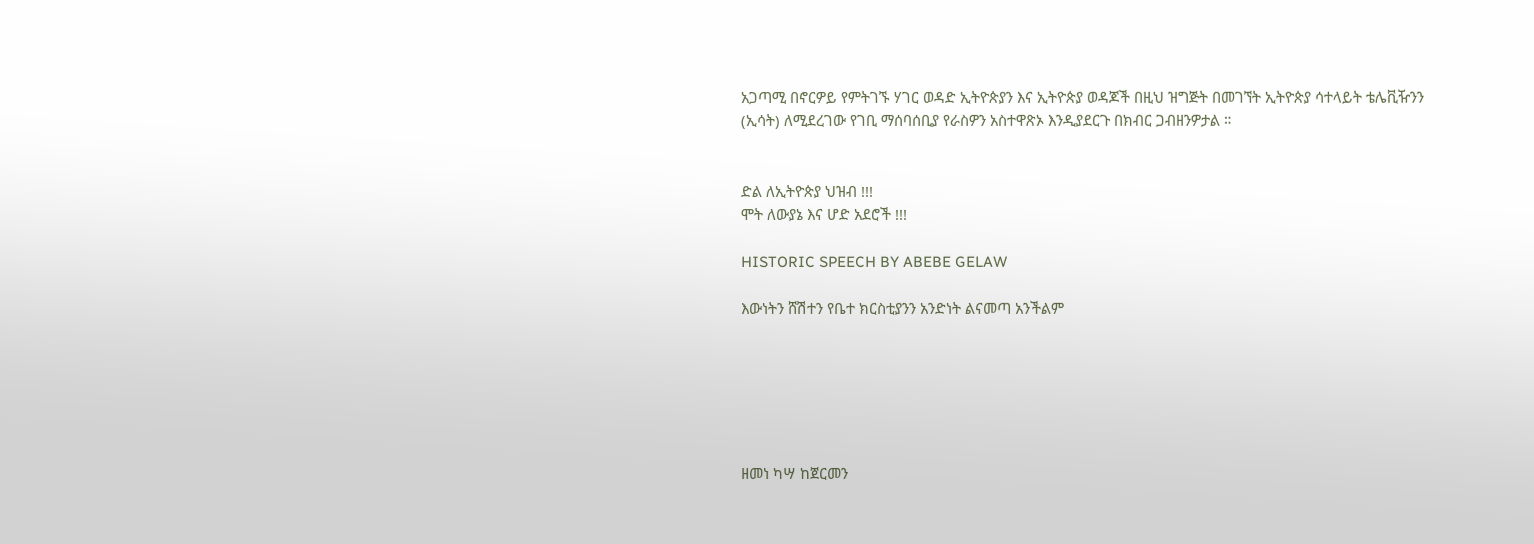አጋጣሚ በኖርዎይ የምትገኙ ሃገር ወዳድ ኢትዮጵያን እና ኢትዮጵያ ወዳጆች በዚህ ዝግጅት በመገኘት ኢትዮጵያ ሳተላይት ቴሌቪዥንን (ኢሳት) ለሚደረገው የገቢ ማሰባሰቢያ የራስዎን አስተዋጽኦ እንዲያደርጉ በክብር ጋብዘንዎታል ።


ድል ለኢትዮጵያ ህዝብ !!!
ሞት ለውያኔ እና ሆድ አደሮች !!!

HISTORIC SPEECH BY ABEBE GELAW

እውነትን ሸሽተን የቤተ ክርስቲያንን አንድነት ልናመጣ አንችልም






ዘመነ ካሣ ከጀርመን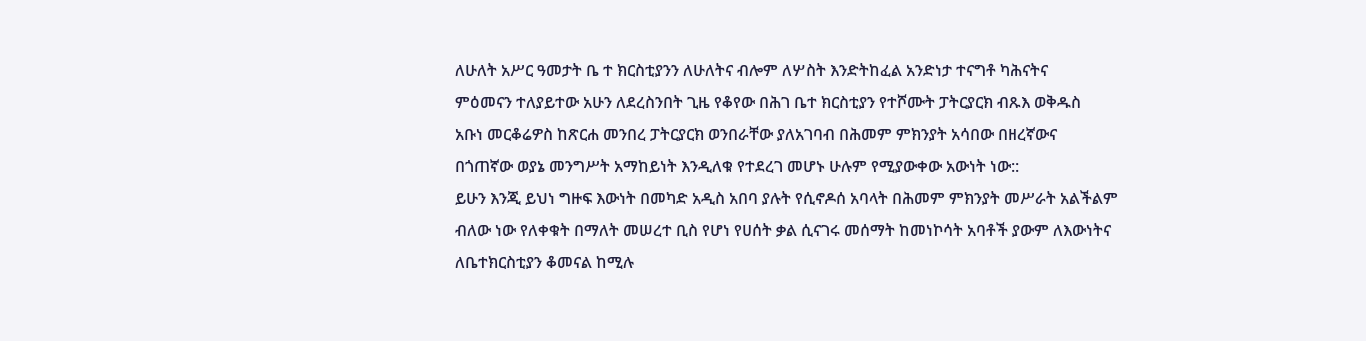ለሁለት አሥር ዓመታት ቤ ተ ክርስቲያንን ለሁለትና ብሎም ለሦስት እንድትከፈል አንድነታ ተናግቶ ካሕናትና
ምዕመናን ተለያይተው አሁን ለደረስንበት ጊዜ የቆየው በሕገ ቤተ ክርስቲያን የተሾሙት ፓትርያርክ ብጹእ ወቅዱስ
አቡነ መርቆሬዎስ ከጽርሐ መንበረ ፓትርያርክ ወንበራቸው ያለአገባብ በሕመም ምክንያት አሳበው በዘረኛውና
በጎጠኛው ወያኔ መንግሥት አማከይነት እንዲለቁ የተደረገ መሆኑ ሁሉም የሚያውቀው አውነት ነው::
ይሁን እንጂ ይህነ ግዙፍ እውነት በመካድ አዲስ አበባ ያሉት የሲኖዶሰ አባላት በሕመም ምክንያት መሥራት አልችልም
ብለው ነው የለቀቁት በማለት መሠረተ ቢስ የሆነ የሀሰት ቃል ሲናገሩ መሰማት ከመነኮሳት አባቶች ያውም ለእውነትና
ለቤተክርስቲያን ቆመናል ከሚሉ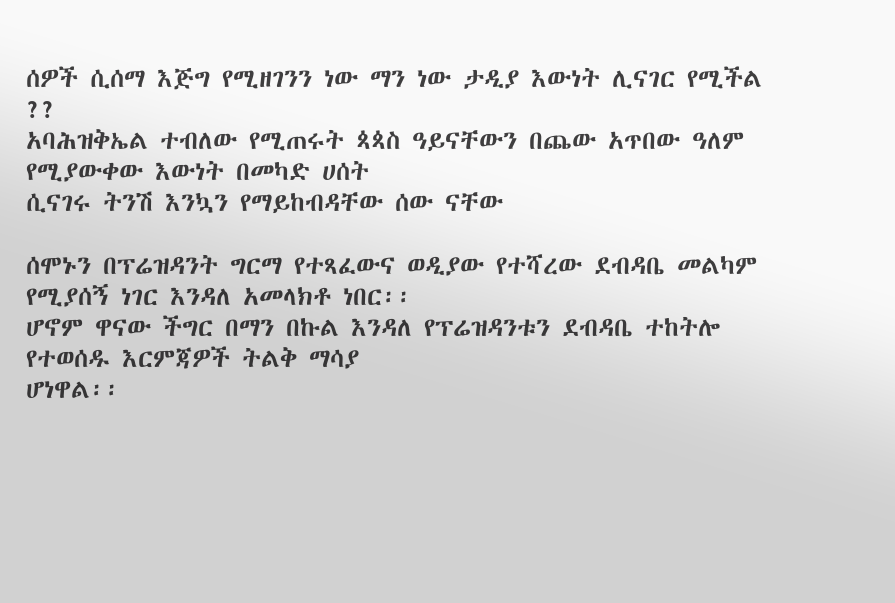ሰዎች ሲሰማ እጅግ የሚዘገንን ነው ማን ነው ታዲያ እውነት ሊናገር የሚችል ??
አባሕዝቅኤል ተብለው የሚጠሩት ጳጳስ ዓይናቸውን በጨው አጥበው ዓለም የሚያውቀው እውነት በመካድ ሀሰት
ሲናገሩ ትንሽ እንኳን የማይከብዳቸው ሰው ናቸው

ሰሞኑን በፕሬዝዳንት ግርማ የተጻፈውና ወዲያው የተሻረው ደብዳቤ መልካም የሚያሰኝ ነገር እንዳለ አመላክቶ ነበር፡፡
ሆኖም ዋናው ችግር በማን በኩል እንዳለ የፕሬዝዳንቱን ደብዳቤ ተከትሎ የተወሰዱ እርምጃዎች ትልቅ ማሳያ
ሆነዋል፡፡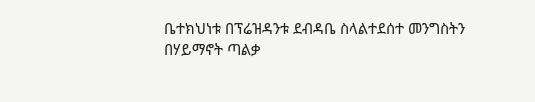ቤተክህነቱ በፕሬዝዳንቱ ደብዳቤ ስላልተደሰተ መንግስትን በሃይማኖት ጣልቃ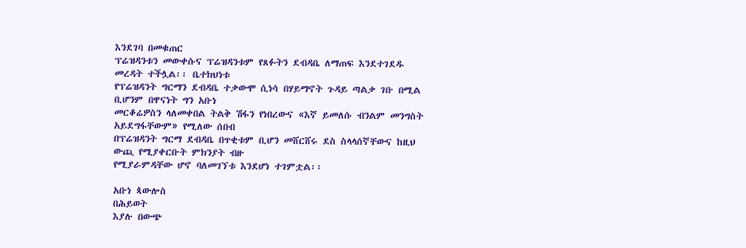እንደገባ በመቁጠር
ፕሬዝዳንቱን መውቀሱና ፕሬዝዳንቱም የጸፉትን ደብዳቤ ለማጠፍ እንደተገደዱ መረዳት ተችሏል፡፡ ቤተክህነቱ
የፕሬዝዳንት ግርማን ደብዳቤ ተቃውሞ ሲነሳ በሃይማኖት ጉዳይ ጣልቃ ገቡ በሚል ቢሆንም በዋናነት ግን አቡነ
መርቆሬዎስን ላለመቀበል ትልቅ ሽፋን የነበረውና «እኛ ይመለሱ ብንልም መንግስት አይደግፋቸውም» የሚለው ሰበብ
በፕሬዝዳንት ግርማ ደብዳቤ በጥቂቱም ቢሆን መሸርሸሩ ደስ ስላላሰኛቸውና ከዚህ ውጪ የሚያቀርቡት ምክንያት ብዙ
የሚያራምዳቸው ሆኖ ባለመገኘቱ እንደሆነ ተገምቷል፡፡

አቡነ ጳውሎስ
በሕይወት
እያሉ በውጭ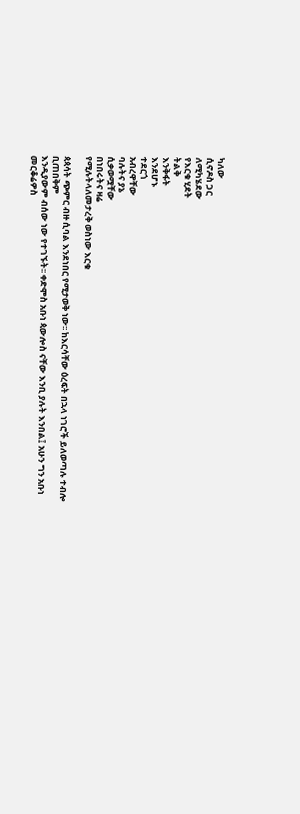ካለው
ሲኖዶስ ጋር
ለሚካሄደው
የእርቁ ሂደት
ትልቅ
እንቅፋት
እንደሆኑ
ተደርጎ
አብረዋቸው
ባሉትና ያኔ
ሲቃወሟቸው
በነበሩትና ዛሬ
የሚሉትላለመታረቅ ወስነው እርቁ

ጳጳሳት ጭምር ብዙ ሲባል እንደነበር የሚታወቅ ነው፡፡ ከእርሳቸው ዕረፍት በኋላ ነገሮች ይለወጣሉ ተብሎ ቢጠበቅም
እንዲያውም ብሰው ነው የተገኙት፡፡ ቀድሞስ አቡነ ጳውሎስ ናቸው እንቢ ያሉት እንበል፤ አሁን ግን አቡነ መርቆሬዎስ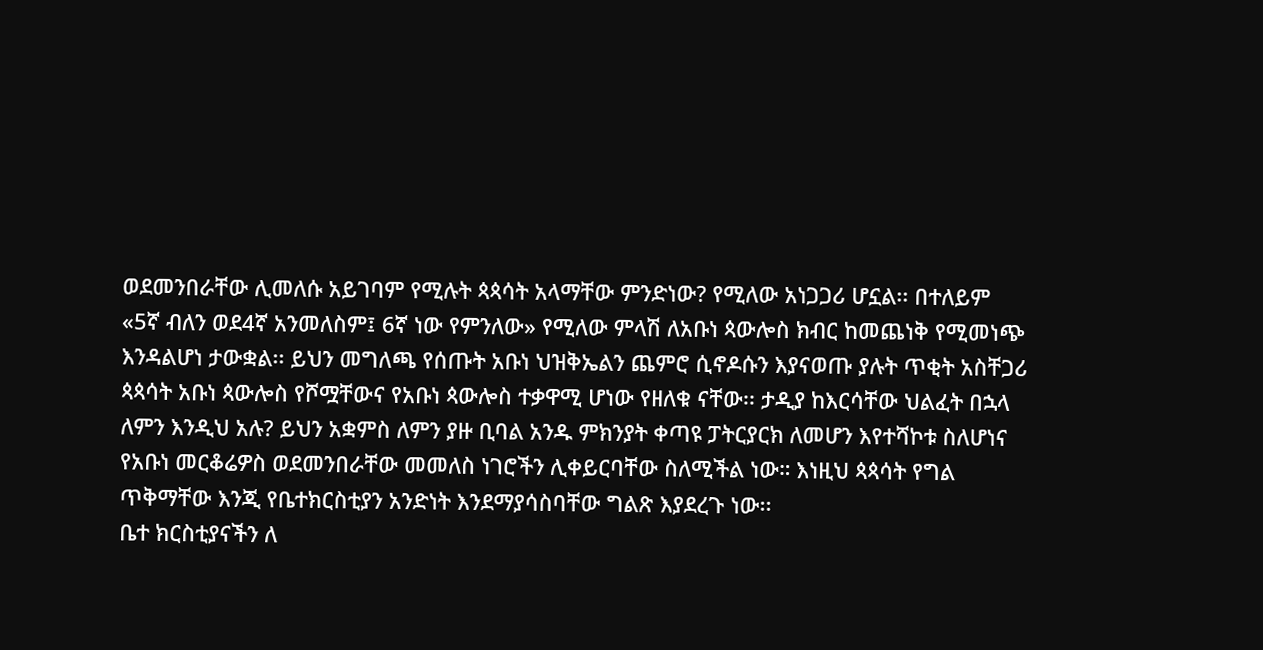ወደመንበራቸው ሊመለሱ አይገባም የሚሉት ጳጳሳት አላማቸው ምንድነው? የሚለው አነጋጋሪ ሆኗል፡፡ በተለይም
«5ኛ ብለን ወደ4ኛ አንመለስም፤ 6ኛ ነው የምንለው» የሚለው ምላሽ ለአቡነ ጳውሎስ ክብር ከመጨነቅ የሚመነጭ
እንዳልሆነ ታውቋል፡፡ ይህን መግለጫ የሰጡት አቡነ ህዝቅኤልን ጨምሮ ሲኖዶሱን እያናወጡ ያሉት ጥቂት አስቸጋሪ
ጳጳሳት አቡነ ጳውሎስ የሾሟቸውና የአቡነ ጳውሎስ ተቃዋሚ ሆነው የዘለቁ ናቸው፡፡ ታዲያ ከእርሳቸው ህልፈት በኋላ
ለምን እንዲህ አሉ? ይህን አቋምስ ለምን ያዙ ቢባል አንዱ ምክንያት ቀጣዩ ፓትርያርክ ለመሆን እየተሻኮቱ ስለሆነና
የአቡነ መርቆሬዎስ ወደመንበራቸው መመለስ ነገሮችን ሊቀይርባቸው ስለሚችል ነው። እነዚህ ጳጳሳት የግል
ጥቅማቸው እንጂ የቤተክርስቲያን አንድነት እንደማያሳስባቸው ግልጽ እያደረጉ ነው፡፡
ቤተ ክርስቲያናችን ለ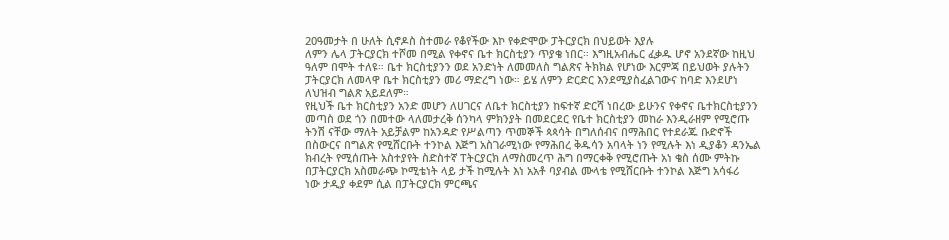20ዓመታት በ ሁለት ሲኖዶስ ስተመራ የቆየችው እኮ የቀድሞው ፓትርያርክ በህይወት እያሉ
ለምን ሌላ ፓትርያርክ ተሾመ በሚል የቀኖና ቤተ ክርስቲያን ጥያቄ ነበር። እግዚአብሔር ፈቃዱ ሆኖ አንደኛው ከዚህ
ዓለም በሞት ተለዩ። ቤተ ክርስቲያንን ወደ አንድነት ለመመለስ ግልጽና ትክክል የሆነው እርምጃ በይህወት ያሉትን
ፓትርያርክ ለመላዋ ቤተ ክርስቲያን መሪ ማድረግ ነው። ይሄ ለምን ድርድር እንደሚያስፈልገውና ከባድ እንደሆነ
ለህዝብ ግልጽ አይደለም።
የዚህች ቤተ ክርስቲያን አንድ መሆን ለሀገርና ለቤተ ክርስቲያን ከፍተኛ ድርሻ ነበረው ይሁንና የቀኖና ቤተክርስቲያንን
መጣስ ወደ ጎን በመተው ላለመታረቅ ሰንካላ ምክንያት በመደርደር የቤተ ክርስቲያን መከራ እንዲራዘም የሚሮጡ
ትንሽ ናቸው ማለት አይቻልም ከአንዳድ የሥልጣን ጥመኞች ጳጳሳት በግለሰብና በማሕበር የተደራጁ ቡድኖች
በስውርና በግልጽ የሚሸርቡት ተንኮል እጅግ አስገራሚነው የማሕበረ ቅዱሳን አባላት ነን የሚሉት እነ ዲያቆን ዳንኤል
ክብረት የሚሰጡት አስተያየት ስድስተኛ ፐትርያርክ ለማስመረጥ ሕግ በማርቀቅ የሚሮጡት አነ ቄስ ሰሙ ምትኩ
በፓትርያርክ አስመራጭ ኮሚቴነት ላይ ታች ከሚሉት እነ አአቶ ባያብል ሙላቴ የሚሸርቡት ተንኮል እጅግ አሳፋሪ
ነው ታዲያ ቀደም ሲል በፓትርያርክ ምርጫና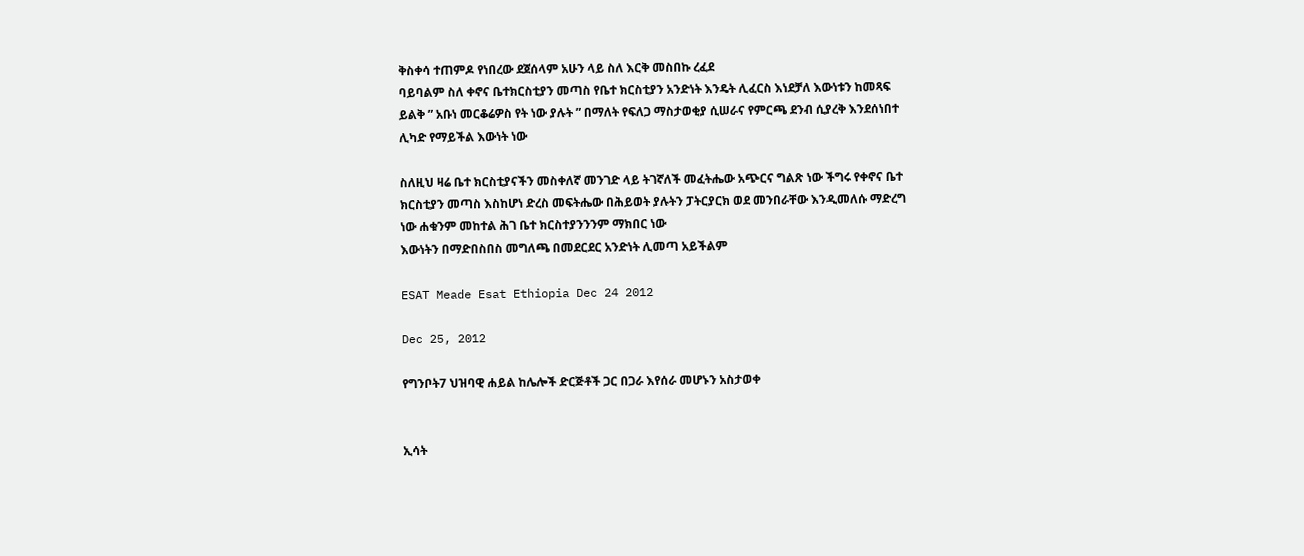ቅስቀሳ ተጠምዶ የነበረው ደጀሰላም አሁን ላይ ስለ እርቅ መስበኩ ረፈደ
ባይባልም ስለ ቀኖና ቤተክርስቲያን መጣስ የቤተ ክርስቲያን አንድነት እንዴት ሊፈርስ እነደቻለ እውነቱን ከመጻፍ
ይልቅ ” አቡነ መርቆሬዎስ የት ነው ያሉት ” በማለት የፍለጋ ማስታወቂያ ሲሠራና የምርጫ ደንብ ሲያረቅ እንደሰነበተ
ሊካድ የማይችል እውነት ነው

ስለዚህ ዛሬ ቤተ ክርስቲያናችን መስቀለኛ መንገድ ላይ ትገኛለች መፈትሔው አጭርና ግልጽ ነው ችግሩ የቀኖና ቤተ
ክርስቲያን መጣስ እስከሆነ ድረስ መፍትሔው በሕይወት ያሉትን ፓትርያርክ ወደ መንበራቸው እንዲመለሱ ማድረግ
ነው ሐቁንም መከተል ሕገ ቤተ ክርስተያንንንም ማክበር ነው
እውነትን በማድበስበስ መግለጫ በመደርደር አንድነት ሊመጣ አይችልም

ESAT Meade Esat Ethiopia Dec 24 2012

Dec 25, 2012

የግንቦት7 ህዝባዊ ሐይል ከሌሎች ድርጅቶች ጋር በጋራ እየሰራ መሆኑን አስታወቀ


ኢሳት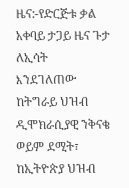ዜና:-የድርጅቱ ቃል አቀባይ ታጋይ ዜና ጉታ ለኢሳት እንደገለጠው ከትግራይ ህዝብ ዲሞክራሲያዊ ንቅናቄ ወይም ደሚት፣ ከኢትዮጵያ ህዝብ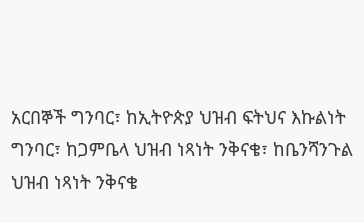አርበኞች ግንባር፣ ከኢትዮጵያ ህዝብ ፍትህና እኩልነት ግንባር፣ ከጋምቤላ ህዝብ ነጻነት ንቅናቄ፣ ከቤንሻንጉል ህዝብ ነጻነት ንቅናቄ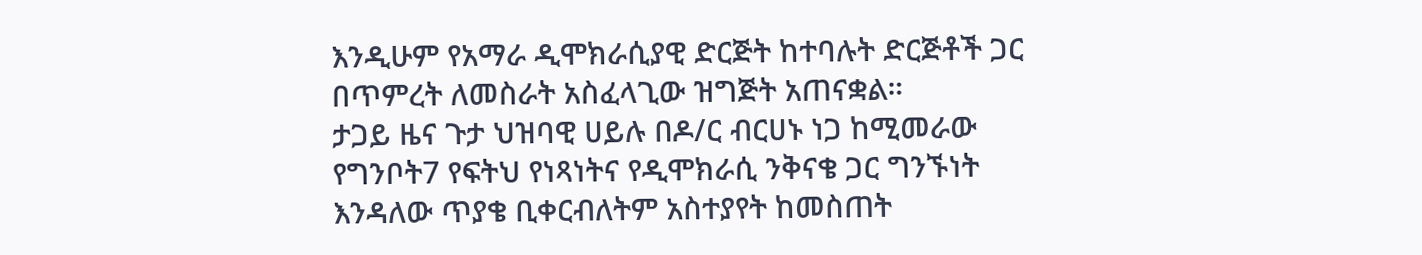እንዲሁም የአማራ ዲሞክራሲያዊ ድርጅት ከተባሉት ድርጅቶች ጋር በጥምረት ለመስራት አስፈላጊው ዝግጅት አጠናቋል።
ታጋይ ዜና ጉታ ህዝባዊ ሀይሉ በዶ/ር ብርሀኑ ነጋ ከሚመራው የግንቦት7 የፍትህ የነጻነትና የዲሞክራሲ ንቅናቄ ጋር ግንኙነት እንዳለው ጥያቄ ቢቀርብለትም አስተያየት ከመስጠት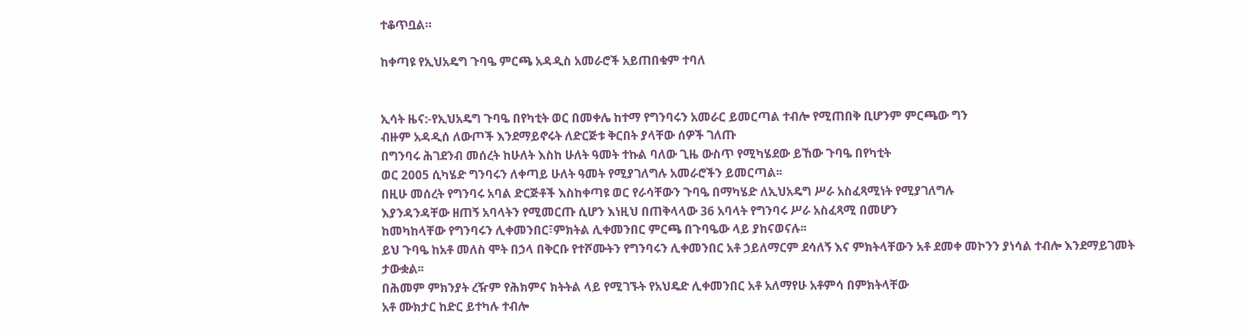ተቆጥቧል።

ከቀጣዩ የኢህአዴግ ጉባዔ ምርጫ አዳዲስ አመራሮች አይጠበቁም ተባለ


ኢሳት ዜና:-የኢህአዴግ ጉባዔ በየካቲት ወር በመቀሌ ከተማ የግንባሩን አመራር ይመርጣል ተብሎ የሚጠበቅ ቢሆንም ምርጫው ግን
ብዙም አዳዲሰ ለውጦች እንደማይኖሩት ለድርጅቱ ቅርበት ያላቸው ሰዎች ገለጡ
በግንባሩ ሕገደንብ መሰረት ከሁለት እስከ ሁለት ዓመት ተኩል ባለው ጊዜ ውስጥ የሚካሄደው ይኸው ጉባዔ በየካቲት
ወር 2005 ሲካሄድ ግንባሩን ለቀጣይ ሁለት ዓመት የሚያገለግሉ አመራሮችን ይመርጣል፡፡
በዚሁ መሰረት የግንባሩ አባል ድርጅቶች እስከቀጣዩ ወር የራሳቸውን ጉባዔ በማካሄድ ለኢህአዴግ ሥራ አስፈጻሚነት የሚያገለግሉ
እያንዳንዳቸው ዘጠኝ አባላትን የሚመርጡ ሲሆን እነዚህ በጠቅላላው 36 አባላት የግንባሩ ሥራ አስፈጻሚ በመሆን
ከመካከላቸው የግንባሩን ሊቀመንበር፣ምክትል ሊቀመንበር ምርጫ በጉባዔው ላይ ያከናወናሉ፡፡
ይህ ጉባዔ ከአቶ መለስ ሞት በኃላ በቅርቡ የተሾሙትን የግንባሩን ሊቀመንበር አቶ ኃይለማርም ደሳለኝ እና ምክትላቸውን አቶ ደመቀ መኮንን ያነሳል ተብሎ እንደማይገመት ታውቋል፡፡
በሕመም ምክንያት ረዥም የሕክምና ክትትል ላይ የሚገኙት የአህዴድ ሊቀመንበር አቶ አለማየሁ አቶምሳ በምክትላቸው
አቶ ሙክታር ከድር ይተካሉ ተብሎ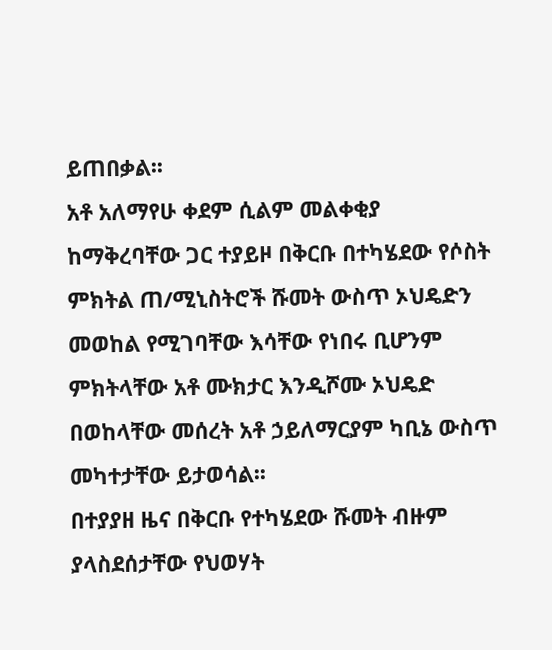ይጠበቃል፡፡
አቶ አለማየሁ ቀደም ሲልም መልቀቂያ ከማቅረባቸው ጋር ተያይዞ በቅርቡ በተካሄደው የሶስት ምክትል ጠ/ሚኒስትሮች ሹመት ውስጥ ኦህዴድን መወከል የሚገባቸው እሳቸው የነበሩ ቢሆንም ምክትላቸው አቶ ሙክታር እንዲሾሙ ኦህዴድ በወከላቸው መሰረት አቶ ኃይለማርያም ካቢኔ ውስጥ መካተታቸው ይታወሳል፡፡
በተያያዘ ዜና በቅርቡ የተካሄደው ሹመት ብዙም ያላስደሰታቸው የህወሃት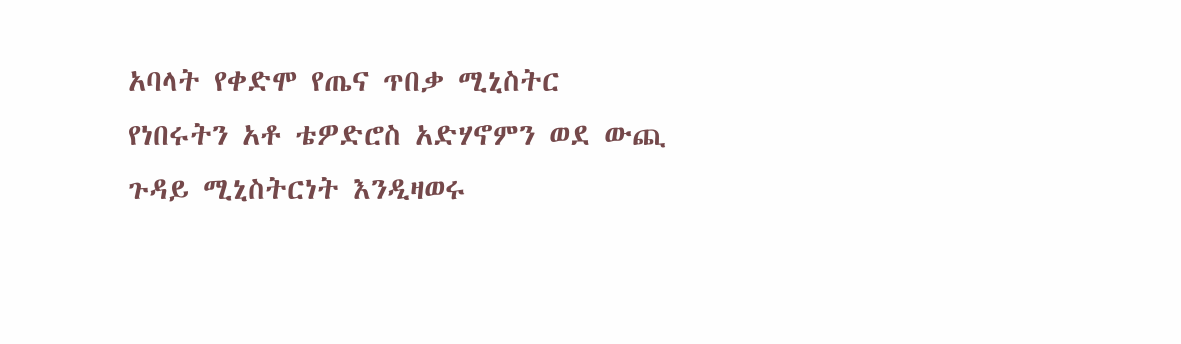አባላት የቀድሞ የጤና ጥበቃ ሚኒስትር
የነበሩትን አቶ ቴዎድሮስ አድሃኖምን ወደ ውጪ ጉዳይ ሚኒስትርነት እንዲዛወሩ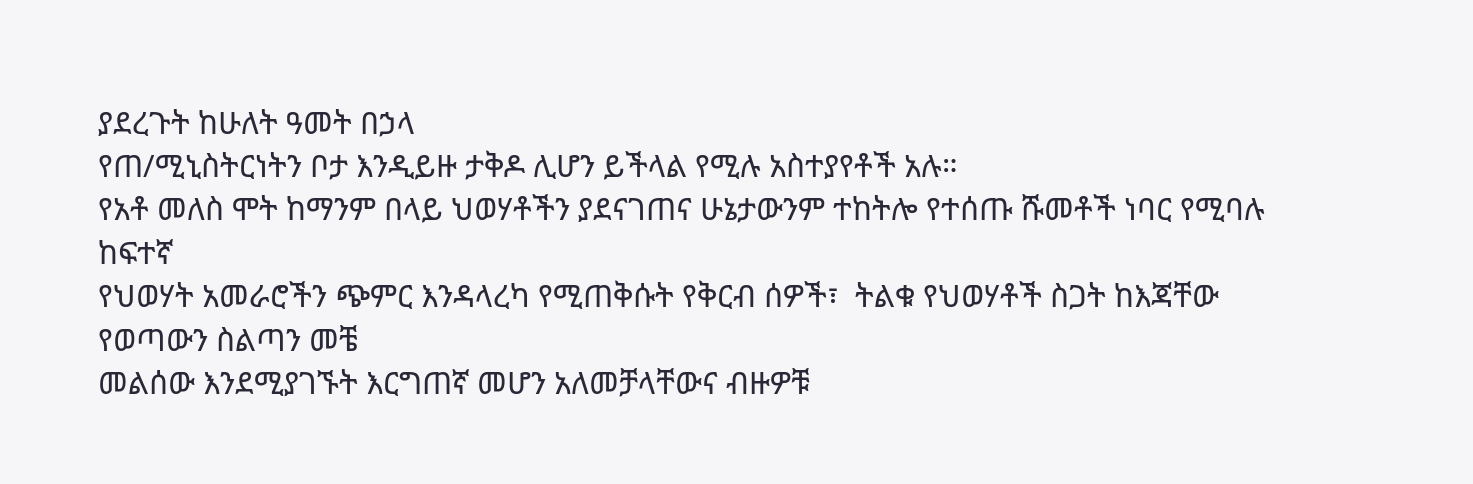ያደረጉት ከሁለት ዓመት በኃላ
የጠ/ሚኒስትርነትን ቦታ እንዲይዙ ታቅዶ ሊሆን ይችላል የሚሉ አስተያየቶች አሉ።
የአቶ መለስ ሞት ከማንም በላይ ህወሃቶችን ያደናገጠና ሁኔታውንም ተከትሎ የተሰጡ ሹመቶች ነባር የሚባሉ ከፍተኛ
የህወሃት አመራሮችን ጭምር እንዳላረካ የሚጠቅሱት የቅርብ ሰዎች፣  ትልቁ የህወሃቶች ስጋት ከእጃቸው የወጣውን ስልጣን መቼ
መልሰው እንደሚያገኙት እርግጠኛ መሆን አለመቻላቸውና ብዙዎቹ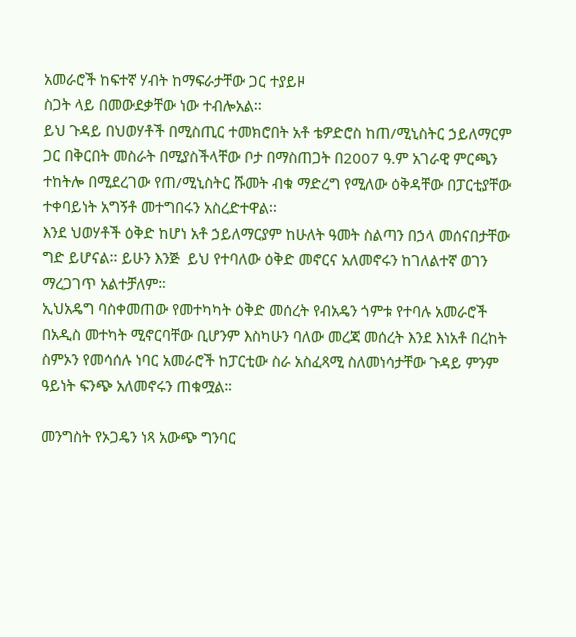አመራሮች ከፍተኛ ሃብት ከማፍራታቸው ጋር ተያይዞ
ስጋት ላይ በመውደቃቸው ነው ተብሎአል፡፡
ይህ ጉዳይ በህወሃቶች በሚስጢር ተመክሮበት አቶ ቴዎድሮስ ከጠ/ሚኒስትር ኃይለማርም ጋር በቅርበት መስራት በሚያስችላቸው ቦታ በማስጠጋት በ2007 ዓ.ም አገራዊ ምርጫን ተከትሎ በሚደረገው የጠ/ሚኒስትር ሹመት ብቁ ማድረግ የሚለው ዕቅዳቸው በፓርቲያቸው ተቀባይነት አግኝቶ መተግበሩን አስረድተዋል፡፡
እንደ ህወሃቶች ዕቅድ ከሆነ አቶ ኃይለማርያም ከሁለት ዓመት ስልጣን በኃላ መሰናበታቸው ግድ ይሆናል፡፡ ይሁን እንጅ  ይህ የተባለው ዕቅድ መኖርና አለመኖሩን ከገለልተኛ ወገን ማረጋገጥ አልተቻለም።
ኢህአዴግ ባስቀመጠው የመተካካት ዕቅድ መሰረት የብአዴን ጎምቱ የተባሉ አመራሮች በአዲስ መተካት ሚኖርባቸው ቢሆንም እስካሁን ባለው መረጃ መሰረት እንደ እነአቶ በረከት ስምኦን የመሳሰሉ ነባር አመራሮች ከፓርቲው ስራ አስፈጻሚ ስለመነሳታቸው ጉዳይ ምንም ዓይነት ፍንጭ አለመኖሩን ጠቁሟል።

መንግስት የኦጋዴን ነጻ አውጭ ግንባር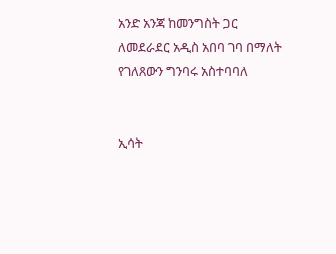አንድ አንጃ ከመንግስት ጋር ለመደራደር አዲስ አበባ ገባ በማለት የገለጸውን ግንባሩ አስተባባለ


ኢሳት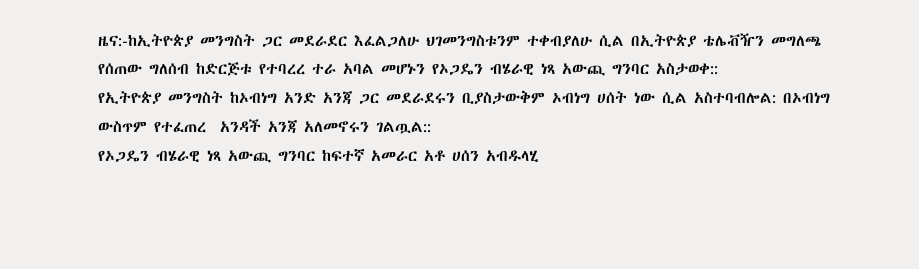ዜና:-ከኢትዮጵያ መንግስት ጋር መደራደር እፈልጋለሁ ህገመንግስቱንም ተቀብያለሁ ሲል በኢትዮጵያ ቴሌቭዥን መግለጫ የሰጠው ግለሰብ ከድርጅቱ የተባረረ ተራ አባል መሆኑን የኦጋዴን ብሄራዊ ነጻ አውጪ ግንባር አስታወቀ::
የኢትዮጵያ መንግስት ከኦብነግ አንድ አንጃ ጋር መደራደሩን ቢያስታውቅም ኦብነግ ሀሰት ነው ሲል አስተባብሎል: በኦብነግ ውስጥም የተፈጠረ  አንዳች አንጃ አለመኖሩን ገልጧል::
የኦጋዴን ብሄራዊ ነጻ አውጪ ግንባር ከፍተኛ አመራር አቶ ሀሰን አብዱላሂ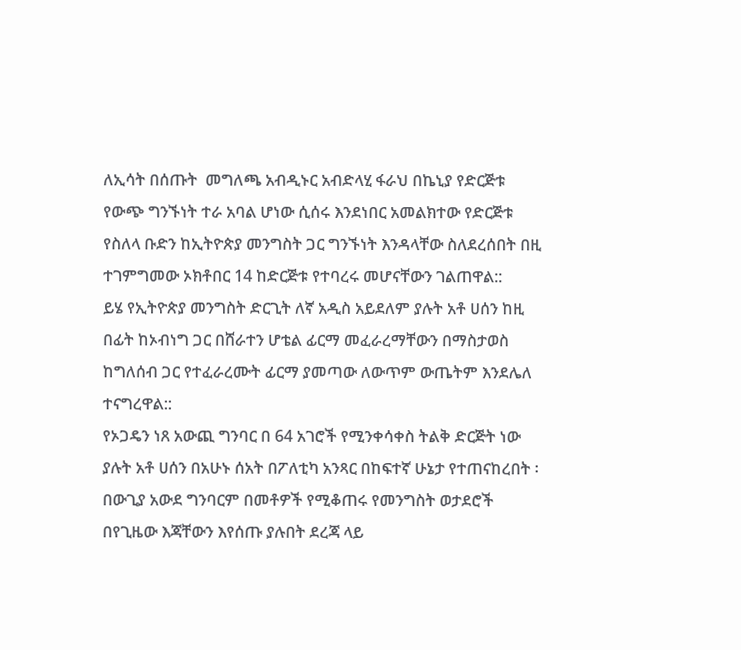ለኢሳት በሰጡት  መግለጫ አብዲኑር አብድላሂ ፋራህ በኬኒያ የድርጅቱ የውጭ ግንኙነት ተራ አባል ሆነው ሲሰሩ እንደነበር አመልክተው የድርጅቱ የስለላ ቡድን ከኢትዮጵያ መንግስት ጋር ግንኙነት እንዳላቸው ስለደረሰበት በዚ ተገምግመው ኦክቶበር 14 ከድርጅቱ የተባረሩ መሆናቸውን ገልጠዋል::
ይሄ የኢትዮጵያ መንግስት ድርጊት ለኛ አዲስ አይደለም ያሉት አቶ ሀሰን ከዚ በፊት ከኦብነግ ጋር በሸራተን ሆቴል ፊርማ መፈራረማቸውን በማስታወስ ከግለሰብ ጋር የተፈራረሙት ፊርማ ያመጣው ለውጥም ውጤትም እንደሌለ ተናግረዋል::
የኦጋዴን ነጸ አውጪ ግንባር በ 64 አገሮች የሚንቀሳቀስ ትልቅ ድርጅት ነው ያሉት አቶ ሀሰን በአሁኑ ሰአት በፖለቲካ አንጻር በከፍተኛ ሁኔታ የተጠናከረበት ፡ በውጊያ አውደ ግንባርም በመቶዎች የሚቆጠሩ የመንግስት ወታደሮች በየጊዜው እጃቸውን እየሰጡ ያሉበት ደረጃ ላይ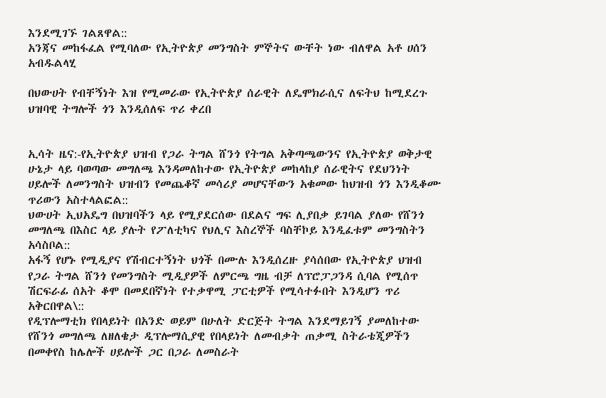እንደሚገኙ ገልጸዋል::
አንጃና መከፋፈል የሚባለው የኢትዮጵያ መንግስት ምኞትና ውቸት ነው ብለዋል አቶ ሀሰን አብዱልላሂ

በህውሀት የብቸኝነት እዝ የሚመራው የኢትዮጵያ ሰራዊት ለዴሞክራሲና ለፍትህ ከሚደረጉ ህዝባዊ ትግሎች ጎን እንዲሰለፍ ጥሪ ቀረበ


ኢሳት ዜና:-የኢትዮጵያ ህዝብ የጋራ ትግል ሸንጎ የትግል አቅጣጫውንና የኢትዮጵያ ወቅታዊ ሁኔታ ላይ ባወጣው መግለጫ እንዳመለከተው የኢትዮጵያ መከላከያ ሰራዊትና የደህንነት ሀይሎች ለመንግስት ህዝብን የመጨቆኛ መሳሪያ መሆናቸውን አቁመው ከህዝብ ጎን እንዲቆሙ ጥሪውን አስተላልፎል::
ህውሀት ኢህአዴግ በህዝባችን ላይ የሚያደርሰው በደልና ግፍ ሊያበቃ ይገባል ያለው የሸንጎ መግለጫ በእስር ላይ ያሉት የፖለቲካና የህሊና እስረኞች ባስቸኮይ እንዲፈቱም መንግስትን አሳስቦል::
አፋኝ የሆኑ የሚዲያና የሽብርተኝነት ህጎች በሙሉ እንዲሰረዙ ያሳሰበው የኢትዮጵያ ህዝብ የጋራ ትግል ሸንጎ የመንግስት ሚዲያዎች ለምርጫ ግዜ ብቻ ለፕሮፓጋንዳ ሲባል የሚሰጥ ሽርፍራፊ ሰአት ቆሞ በመደበኛነት የተቃዋሚ ፓርቲዎች የሚሳተፉበት እንዲሆን ጥሪ አቅርበዋል\::
የዲፕሎማቲክ የበላይነት በአንድ ወይም በሁለት ድርጅት ትግል እንደማይገኝ ያመለከተው የሸንጎ መግለጫ ለዘለቄታ ዲፕሎማሲያዊ የበላይነት ለመብቃት ጠቃሚ ስትራቴጂዎችን በመቀየስ ከሌሎች ሀይሎች ጋር በጋራ ለመስራት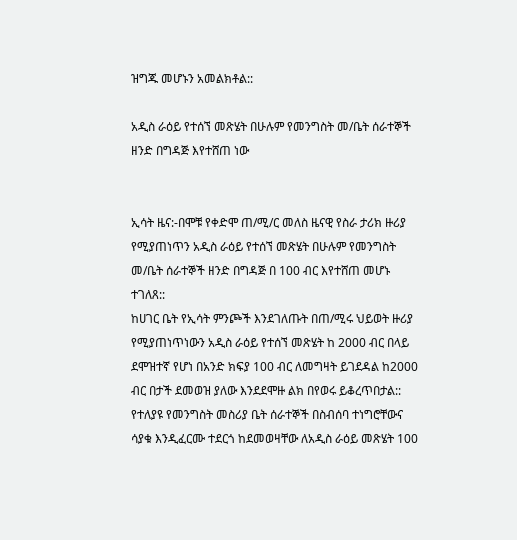ዝግጁ መሆኑን አመልክቶል::

አዲስ ራዕይ የተሰኘ መጽሄት በሁሉም የመንግስት መ/ቤት ሰራተኞች ዘንድ በግዳጅ እየተሸጠ ነው


ኢሳት ዜና:-በሞቹ የቀድሞ ጠ/ሚ/ር መለስ ዜናዊ የስራ ታሪክ ዙሪያ የሚያጠነጥን አዲስ ራዕይ የተሰኘ መጽሄት በሁሉም የመንግስት መ/ቤት ሰራተኞች ዘንድ በግዳጅ በ 100 ብር እየተሸጠ መሆኑ ተገለጸ::
ከሀገር ቤት የኢሳት ምንጮች እንደገለጡት በጠ/ሚሩ ህይወት ዙሪያ የሚያጠነጥነውን አዲስ ራዕይ የተሰኘ መጽሄት ከ 2000 ብር በላይ ደሞዝተኛ የሆነ በአንድ ክፍያ 100 ብር ለመግዛት ይገደዳል ከ2000 ብር በታች ደመወዝ ያለው እንደደሞዙ ልክ በየወሩ ይቆረጥበታል::
የተለያዩ የመንግስት መስሪያ ቤት ሰራተኞች በስብሰባ ተነግሮቸውና ሳያቁ እንዲፈርሙ ተደርጎ ከደመወዛቸው ለአዲስ ራዕይ መጽሄት 100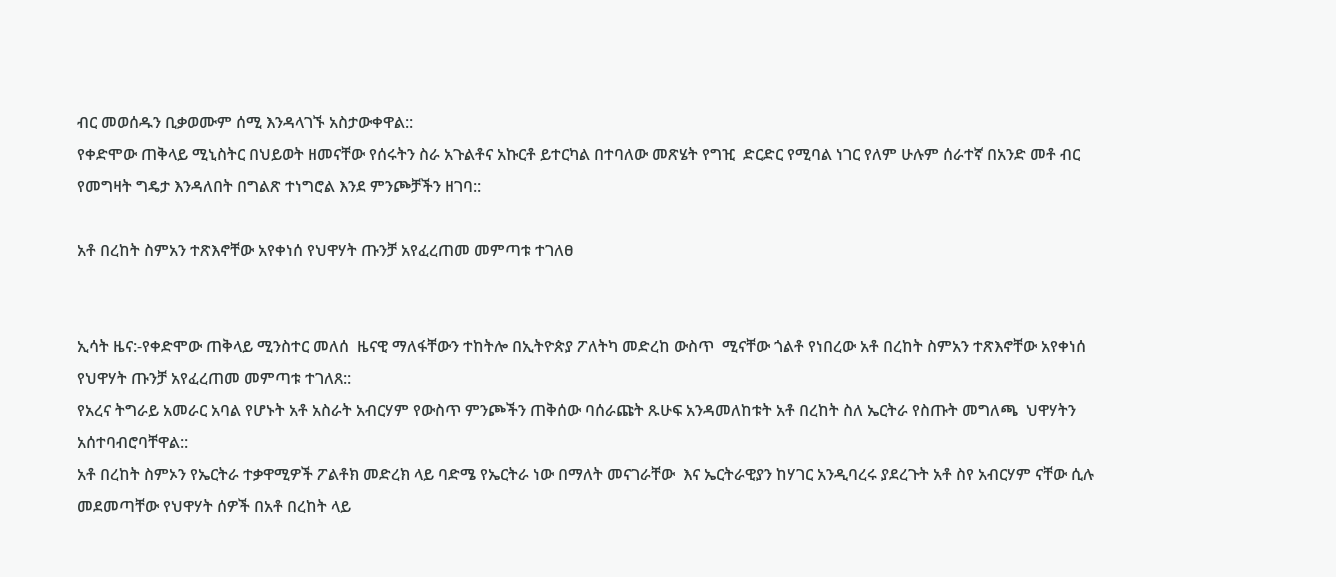ብር መወሰዱን ቢቃወሙም ሰሚ እንዳላገኙ አስታውቀዋል::
የቀድሞው ጠቅላይ ሚኒስትር በህይወት ዘመናቸው የሰሩትን ስራ አጉልቶና አኩርቶ ይተርካል በተባለው መጽሄት የግዢ  ድርድር የሚባል ነገር የለም ሁሉም ሰራተኛ በአንድ መቶ ብር የመግዛት ግዴታ እንዳለበት በግልጽ ተነግሮል እንደ ምንጮቻችን ዘገባ::

አቶ በረከት ስምአን ተጽእኖቸው አየቀነሰ የህዋሃት ጡንቻ አየፈረጠመ መምጣቱ ተገለፀ


ኢሳት ዜና:-የቀድሞው ጠቅላይ ሚንስተር መለሰ  ዜናዊ ማለፋቸውን ተከትሎ በኢትዮጵያ ፖለትካ መድረከ ውስጥ  ሚናቸው ጎልቶ የነበረው አቶ በረከት ስምአን ተጽእኖቸው አየቀነሰ የህዋሃት ጡንቻ አየፈረጠመ መምጣቱ ተገለጸ::
የአረና ትግራይ አመራር አባል የሆኑት አቶ አስራት አብርሃም የውስጥ ምንጮችን ጠቅሰው ባሰራጩት ጹሁፍ አንዳመለከቱት አቶ በረከት ስለ ኤርትራ የስጡት መግለጫ  ህዋሃትን አሰተባብሮባቸዋል::
አቶ በረከት ስምኦን የኤርትራ ተቃዋሚዎች ፖልቶክ መድረክ ላይ ባድሜ የኤርትራ ነው በማለት መናገራቸው  እና ኤርትራዊያን ከሃገር አንዲባረሩ ያደረጉት አቶ ስየ አብርሃም ናቸው ሲሉ መደመጣቸው የህዋሃት ሰዎች በአቶ በረከት ላይ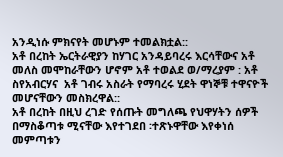አንዲነሱ ምክናየት መሆኑም ተመልክቷል::
አቶ በረከት ኤርትራዊያን ከሃገር አንዳይባረሩ እርሳቸውና አቶ መለስ መሞከራቸውን ሆኖም አቶ ተወልደ ወ/ማረያም : አቶ ስየአብርሃና  አቶ ገብሩ አስራት የማባረሩ ሂደት ዋነኞቹ ተዋናዮች መሆናቸውን መስክረዋል::
አቶ በረከት በዚህ ረገድ የሰጡት መግለጫ የህዋሃትን ሰዎች በማስቆጣቱ ሚናቸው እየተገደበ ፡ተጽኑዋቸው እየቀነሰ መምጣቱን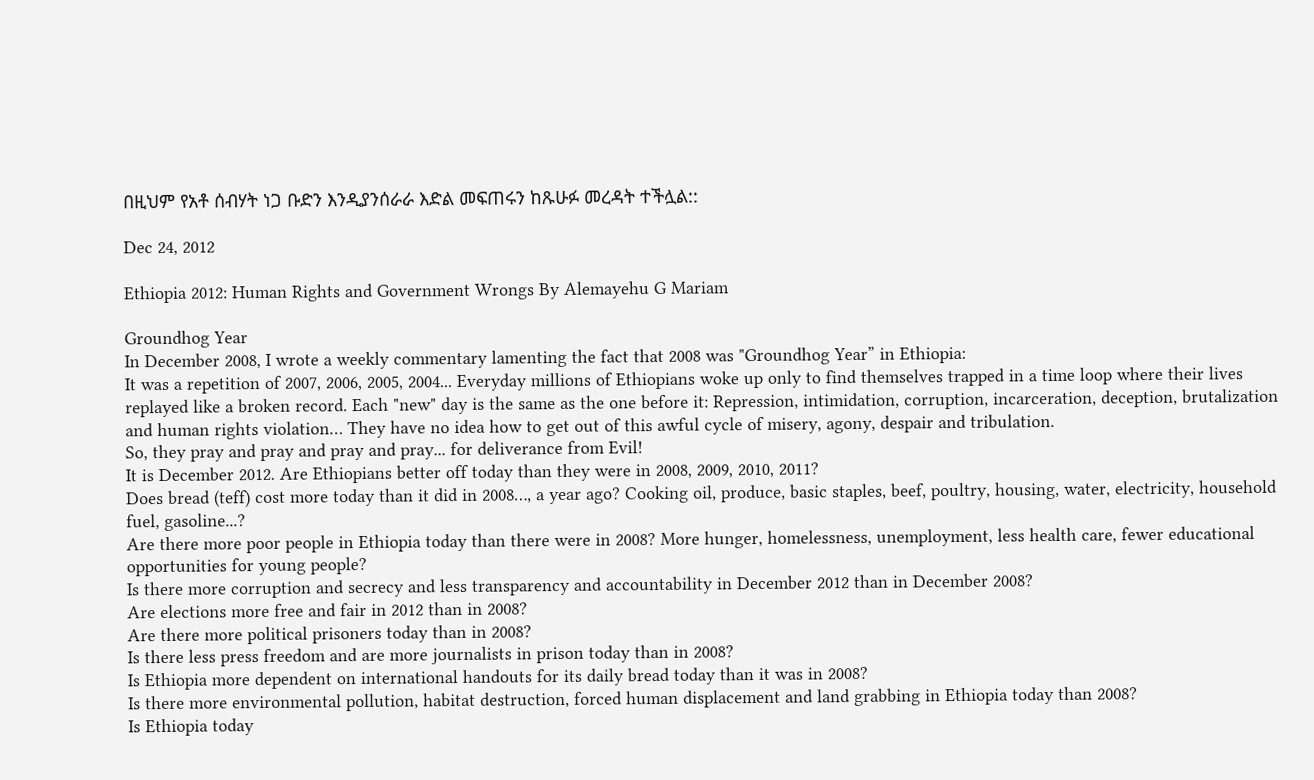በዚህም የአቶ ሰብሃት ነጋ ቡድን እንዲያንሰራራ እድል መፍጠሩን ከጹሁፉ መረዳት ተችሏል::

Dec 24, 2012

Ethiopia 2012: Human Rights and Government Wrongs By Alemayehu G Mariam

Groundhog Year
In December 2008, I wrote a weekly commentary lamenting the fact that 2008 was "Groundhog Year” in Ethiopia:
It was a repetition of 2007, 2006, 2005, 2004... Everyday millions of Ethiopians woke up only to find themselves trapped in a time loop where their lives replayed like a broken record. Each "new" day is the same as the one before it: Repression, intimidation, corruption, incarceration, deception, brutalization and human rights violation… They have no idea how to get out of this awful cycle of misery, agony, despair and tribulation.
So, they pray and pray and pray and pray... for deliverance from Evil!
It is December 2012. Are Ethiopians better off today than they were in 2008, 2009, 2010, 2011?
Does bread (teff) cost more today than it did in 2008…, a year ago? Cooking oil, produce, basic staples, beef, poultry, housing, water, electricity, household fuel, gasoline...?
Are there more poor people in Ethiopia today than there were in 2008? More hunger, homelessness, unemployment, less health care, fewer educational opportunities for young people?
Is there more corruption and secrecy and less transparency and accountability in December 2012 than in December 2008?
Are elections more free and fair in 2012 than in 2008?
Are there more political prisoners today than in 2008?
Is there less press freedom and are more journalists in prison today than in 2008?
Is Ethiopia more dependent on international handouts for its daily bread today than it was in 2008?
Is there more environmental pollution, habitat destruction, forced human displacement and land grabbing in Ethiopia today than 2008?
Is Ethiopia today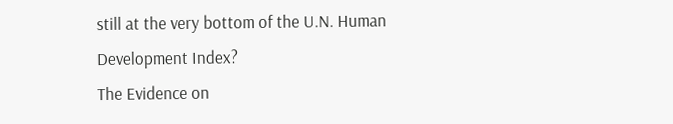still at the very bottom of the U.N. Human Development Index?
The Evidence on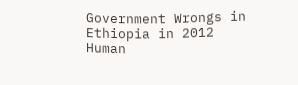Government Wrongs in Ethiopia in 2012
Human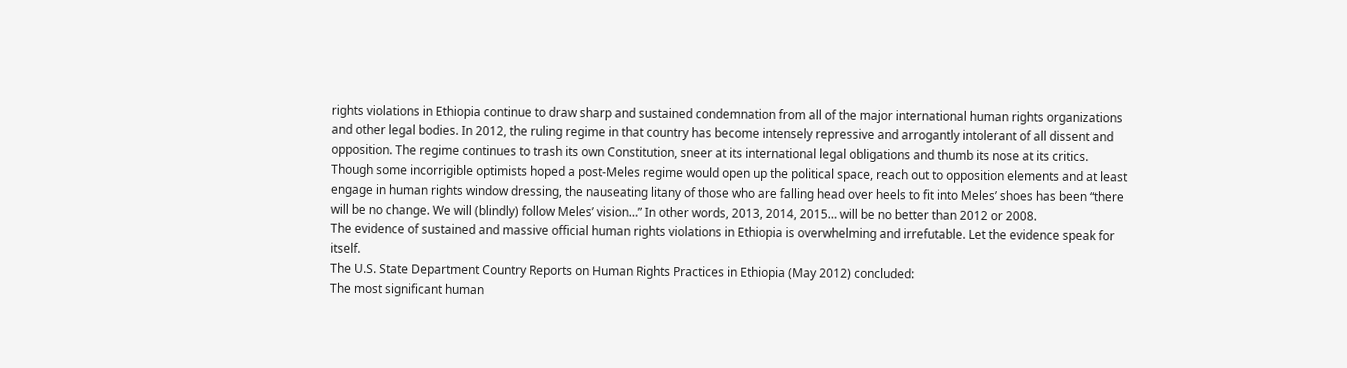rights violations in Ethiopia continue to draw sharp and sustained condemnation from all of the major international human rights organizations and other legal bodies. In 2012, the ruling regime in that country has become intensely repressive and arrogantly intolerant of all dissent and opposition. The regime continues to trash its own Constitution, sneer at its international legal obligations and thumb its nose at its critics. Though some incorrigible optimists hoped a post-Meles regime would open up the political space, reach out to opposition elements and at least engage in human rights window dressing, the nauseating litany of those who are falling head over heels to fit into Meles’ shoes has been “there will be no change. We will (blindly) follow Meles’ vision…” In other words, 2013, 2014, 2015… will be no better than 2012 or 2008.
The evidence of sustained and massive official human rights violations in Ethiopia is overwhelming and irrefutable. Let the evidence speak for itself.
The U.S. State Department Country Reports on Human Rights Practices in Ethiopia (May 2012) concluded:
The most significant human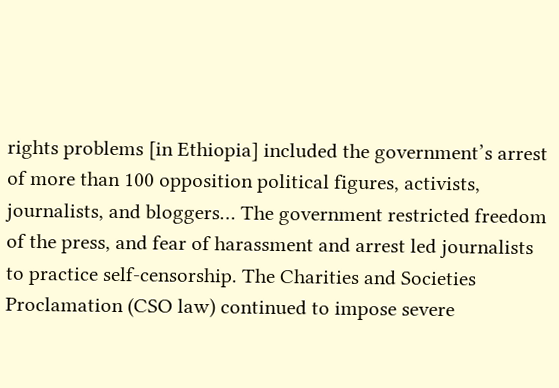rights problems [in Ethiopia] included the government’s arrest of more than 100 opposition political figures, activists, journalists, and bloggers… The government restricted freedom of the press, and fear of harassment and arrest led journalists to practice self-censorship. The Charities and Societies Proclamation (CSO law) continued to impose severe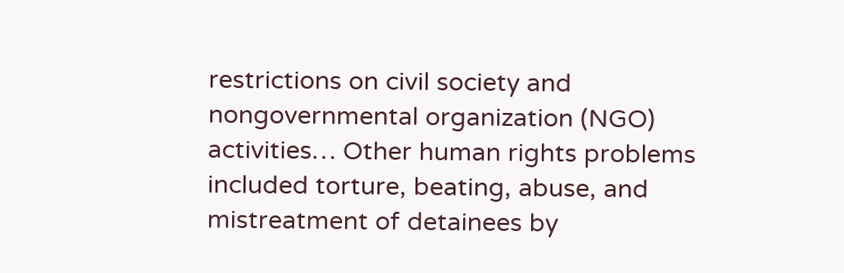restrictions on civil society and nongovernmental organization (NGO) activities… Other human rights problems included torture, beating, abuse, and mistreatment of detainees by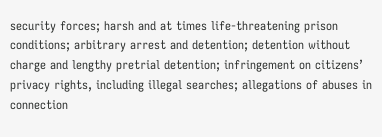security forces; harsh and at times life-threatening prison conditions; arbitrary arrest and detention; detention without charge and lengthy pretrial detention; infringement on citizens’ privacy rights, including illegal searches; allegations of abuses in connection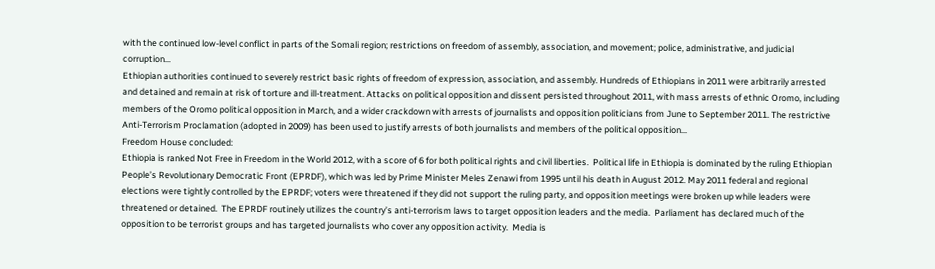with the continued low-level conflict in parts of the Somali region; restrictions on freedom of assembly, association, and movement; police, administrative, and judicial corruption…
Ethiopian authorities continued to severely restrict basic rights of freedom of expression, association, and assembly. Hundreds of Ethiopians in 2011 were arbitrarily arrested and detained and remain at risk of torture and ill-treatment. Attacks on political opposition and dissent persisted throughout 2011, with mass arrests of ethnic Oromo, including members of the Oromo political opposition in March, and a wider crackdown with arrests of journalists and opposition politicians from June to September 2011. The restrictive Anti-Terrorism Proclamation (adopted in 2009) has been used to justify arrests of both journalists and members of the political opposition…
Freedom House concluded:
Ethiopia is ranked Not Free in Freedom in the World 2012, with a score of 6 for both political rights and civil liberties.  Political life in Ethiopia is dominated by the ruling Ethiopian People’s Revolutionary Democratic Front (EPRDF), which was led by Prime Minister Meles Zenawi from 1995 until his death in August 2012. May 2011 federal and regional elections were tightly controlled by the EPRDF; voters were threatened if they did not support the ruling party, and opposition meetings were broken up while leaders were threatened or detained.  The EPRDF routinely utilizes the country’s anti-terrorism laws to target opposition leaders and the media.  Parliament has declared much of the opposition to be terrorist groups and has targeted journalists who cover any opposition activity.  Media is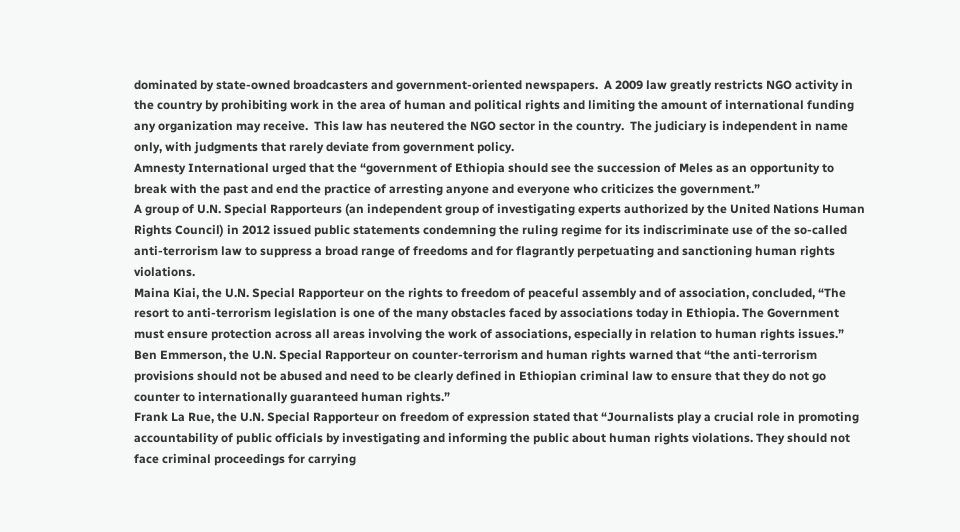dominated by state-owned broadcasters and government-oriented newspapers.  A 2009 law greatly restricts NGO activity in the country by prohibiting work in the area of human and political rights and limiting the amount of international funding any organization may receive.  This law has neutered the NGO sector in the country.  The judiciary is independent in name only, with judgments that rarely deviate from government policy.
Amnesty International urged that the “government of Ethiopia should see the succession of Meles as an opportunity to break with the past and end the practice of arresting anyone and everyone who criticizes the government.”
A group of U.N. Special Rapporteurs (an independent group of investigating experts authorized by the United Nations Human Rights Council) in 2012 issued public statements condemning the ruling regime for its indiscriminate use of the so-called anti-terrorism law to suppress a broad range of freedoms and for flagrantly perpetuating and sanctioning human rights violations.
Maina Kiai, the U.N. Special Rapporteur on the rights to freedom of peaceful assembly and of association, concluded, “The resort to anti-terrorism legislation is one of the many obstacles faced by associations today in Ethiopia. The Government must ensure protection across all areas involving the work of associations, especially in relation to human rights issues.”
Ben Emmerson, the U.N. Special Rapporteur on counter-terrorism and human rights warned that “the anti-terrorism provisions should not be abused and need to be clearly defined in Ethiopian criminal law to ensure that they do not go counter to internationally guaranteed human rights.”
Frank La Rue, the U.N. Special Rapporteur on freedom of expression stated that “Journalists play a crucial role in promoting accountability of public officials by investigating and informing the public about human rights violations. They should not face criminal proceedings for carrying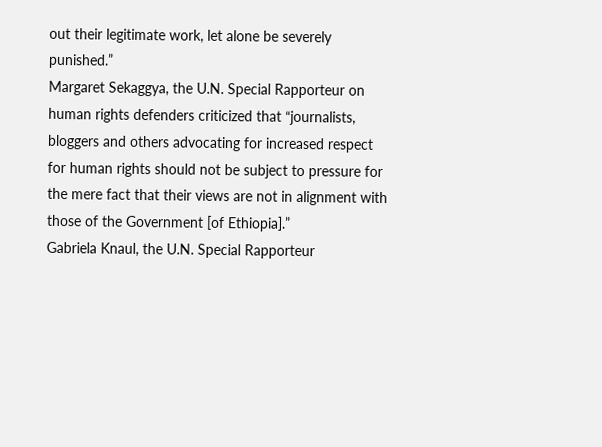out their legitimate work, let alone be severely punished.”
Margaret Sekaggya, the U.N. Special Rapporteur on human rights defenders criticized that “journalists, bloggers and others advocating for increased respect for human rights should not be subject to pressure for the mere fact that their views are not in alignment with those of the Government [of Ethiopia].”
Gabriela Knaul, the U.N. Special Rapporteur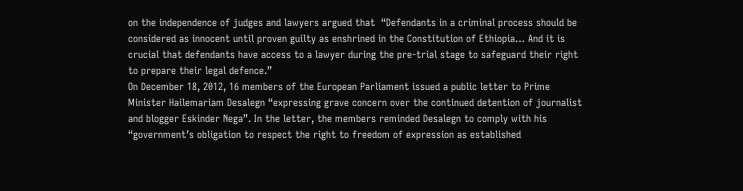on the independence of judges and lawyers argued that  “Defendants in a criminal process should be considered as innocent until proven guilty as enshrined in the Constitution of Ethiopia… And it is crucial that defendants have access to a lawyer during the pre-trial stage to safeguard their right to prepare their legal defence.”
On December 18, 2012, 16 members of the European Parliament issued a public letter to Prime Minister Hailemariam Desalegn “expressing grave concern over the continued detention of journalist and blogger Eskinder Nega”. In the letter, the members reminded Desalegn to comply with his “government’s obligation to respect the right to freedom of expression as established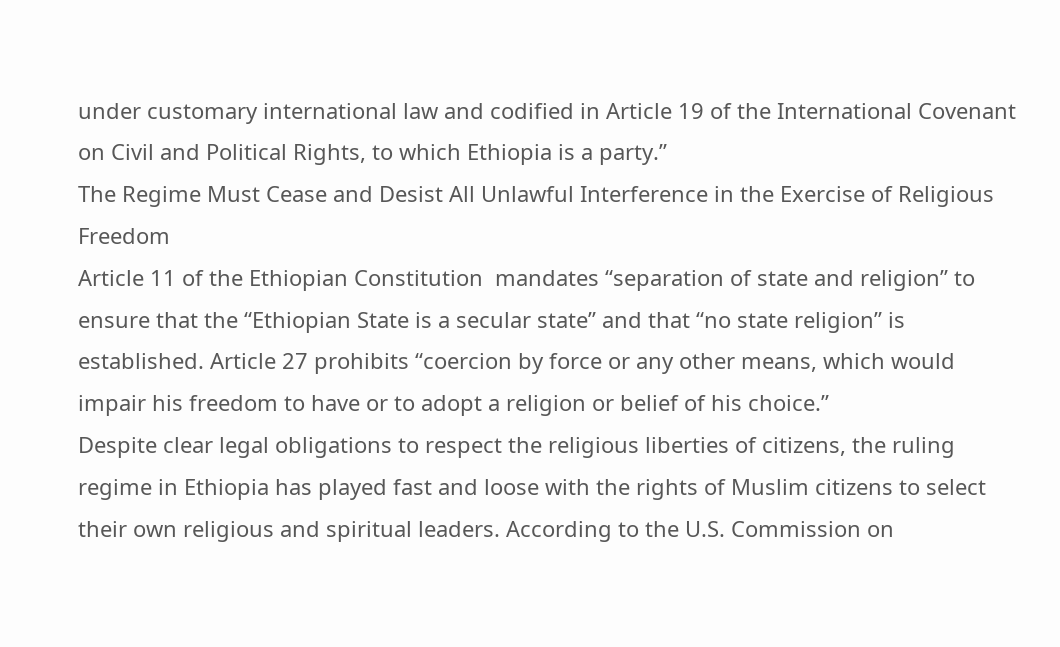under customary international law and codified in Article 19 of the International Covenant on Civil and Political Rights, to which Ethiopia is a party.”
The Regime Must Cease and Desist All Unlawful Interference in the Exercise of Religious Freedom
Article 11 of the Ethiopian Constitution  mandates “separation of state and religion” to ensure that the “Ethiopian State is a secular state” and that “no state religion” is established. Article 27 prohibits “coercion by force or any other means, which would impair his freedom to have or to adopt a religion or belief of his choice.”
Despite clear legal obligations to respect the religious liberties of citizens, the ruling regime in Ethiopia has played fast and loose with the rights of Muslim citizens to select their own religious and spiritual leaders. According to the U.S. Commission on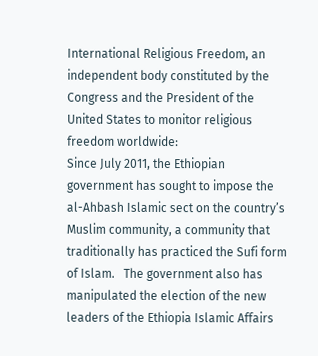International Religious Freedom, an independent body constituted by the Congress and the President of the United States to monitor religious freedom worldwide:
Since July 2011, the Ethiopian government has sought to impose the al-Ahbash Islamic sect on the country’s Muslim community, a community that traditionally has practiced the Sufi form of Islam.   The government also has manipulated the election of the new leaders of the Ethiopia Islamic Affairs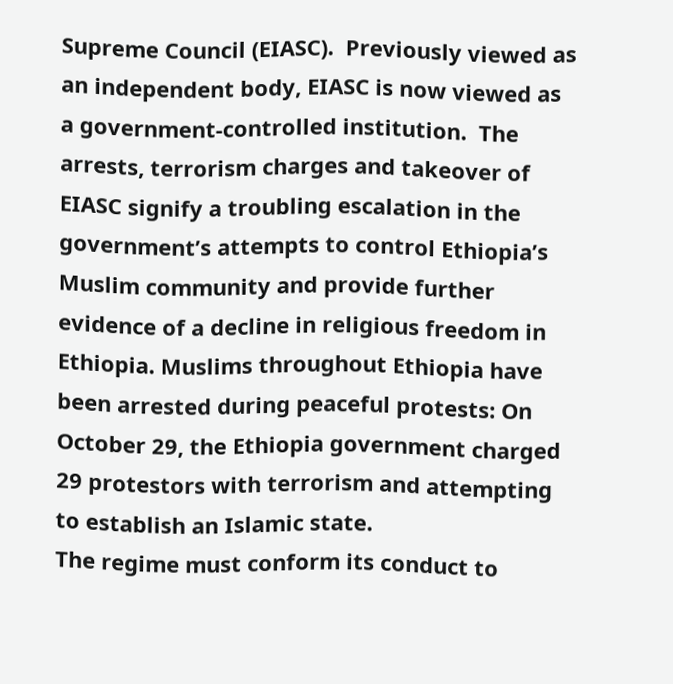Supreme Council (EIASC).  Previously viewed as an independent body, EIASC is now viewed as a government-controlled institution.  The arrests, terrorism charges and takeover of EIASC signify a troubling escalation in the government’s attempts to control Ethiopia’s Muslim community and provide further evidence of a decline in religious freedom in Ethiopia. Muslims throughout Ethiopia have been arrested during peaceful protests: On October 29, the Ethiopia government charged 29 protestors with terrorism and attempting to establish an Islamic state.
The regime must conform its conduct to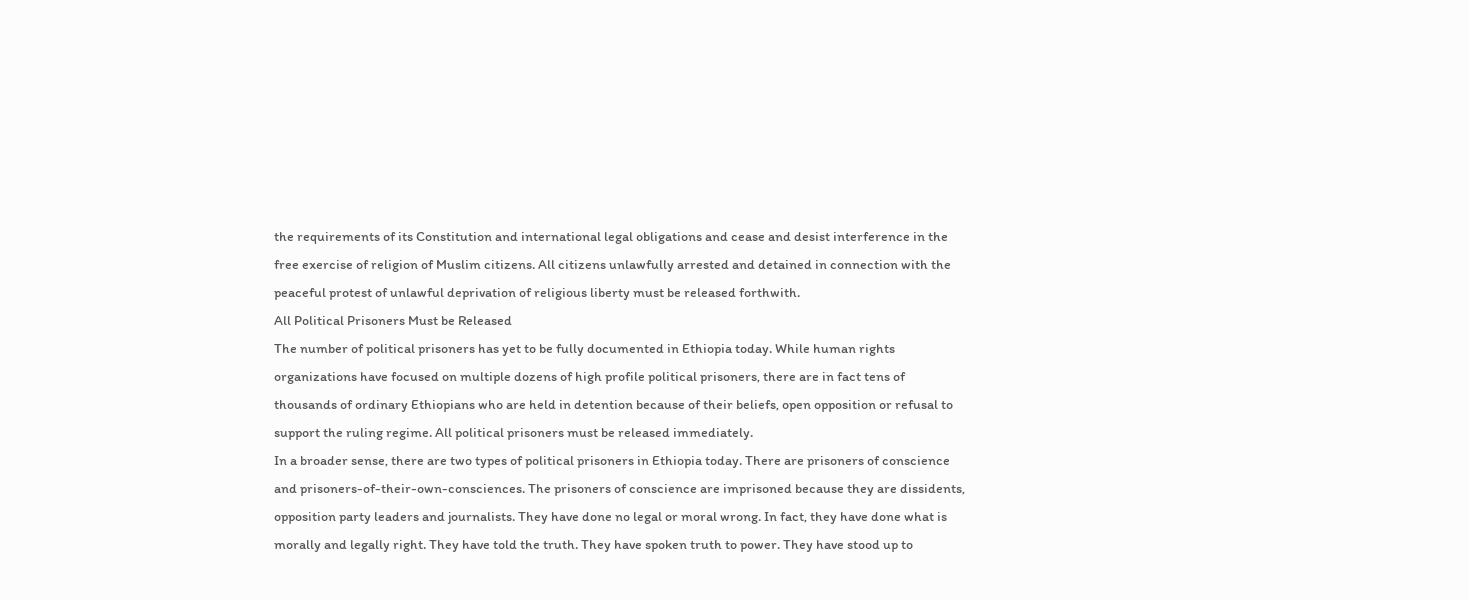the requirements of its Constitution and international legal obligations and cease and desist interference in the free exercise of religion of Muslim citizens. All citizens unlawfully arrested and detained in connection with the peaceful protest of unlawful deprivation of religious liberty must be released forthwith.
All Political Prisoners Must be Released
The number of political prisoners has yet to be fully documented in Ethiopia today. While human rights organizations have focused on multiple dozens of high profile political prisoners, there are in fact tens of thousands of ordinary Ethiopians who are held in detention because of their beliefs, open opposition or refusal to support the ruling regime. All political prisoners must be released immediately.
In a broader sense, there are two types of political prisoners in Ethiopia today. There are prisoners of conscience  and prisoners-of-their-own-consciences. The prisoners of conscience are imprisoned because they are dissidents, opposition party leaders and journalists. They have done no legal or moral wrong. In fact, they have done what is morally and legally right. They have told the truth. They have spoken truth to power. They have stood up to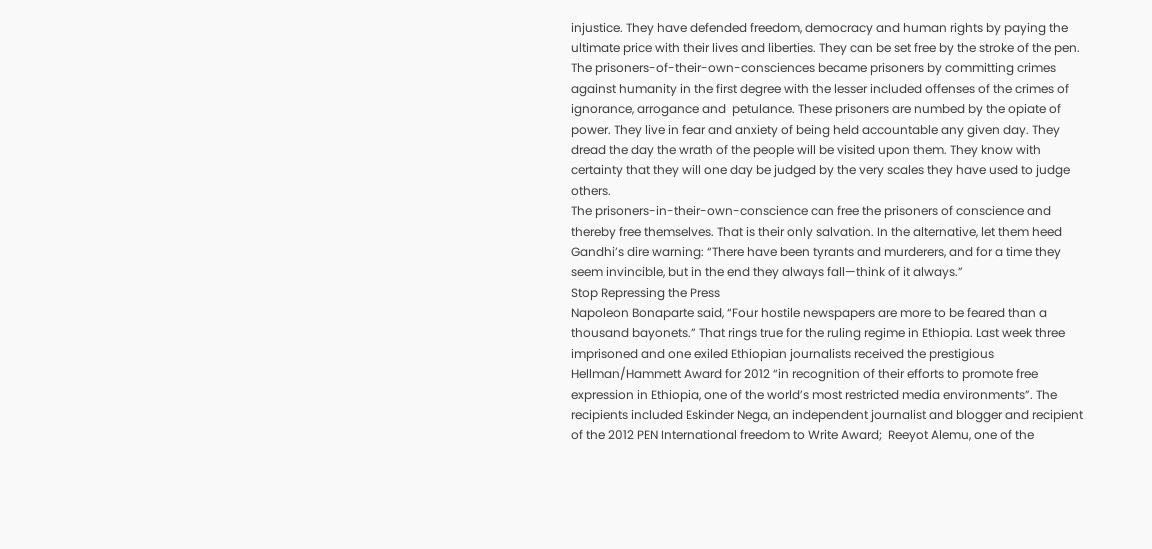injustice. They have defended freedom, democracy and human rights by paying the ultimate price with their lives and liberties. They can be set free by the stroke of the pen.
The prisoners-of-their-own-consciences became prisoners by committing crimes against humanity in the first degree with the lesser included offenses of the crimes of ignorance, arrogance and  petulance. These prisoners are numbed by the opiate of power. They live in fear and anxiety of being held accountable any given day. They dread the day the wrath of the people will be visited upon them. They know with certainty that they will one day be judged by the very scales they have used to judge others.
The prisoners-in-their-own-conscience can free the prisoners of conscience and thereby free themselves. That is their only salvation. In the alternative, let them heed Gandhi’s dire warning: “There have been tyrants and murderers, and for a time they seem invincible, but in the end they always fall—think of it always.”
Stop Repressing the Press
Napoleon Bonaparte said, “Four hostile newspapers are more to be feared than a thousand bayonets.” That rings true for the ruling regime in Ethiopia. Last week three imprisoned and one exiled Ethiopian journalists received the prestigious Hellman/Hammett Award for 2012 “in recognition of their efforts to promote free expression in Ethiopia, one of the world’s most restricted media environments”. The recipients included Eskinder Nega, an independent journalist and blogger and recipient of the 2012 PEN International freedom to Write Award;  Reeyot Alemu, one of the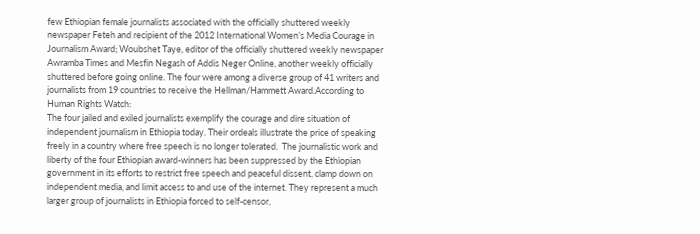few Ethiopian female journalists associated with the officially shuttered weekly newspaper Feteh and recipient of the 2012 International Women’s Media Courage in Journalism Award; Woubshet Taye, editor of the officially shuttered weekly newspaper Awramba Times and Mesfin Negash of Addis Neger Online, another weekly officially shuttered before going online. The four were among a diverse group of 41 writers and journalists from 19 countries to receive the Hellman/Hammett Award.According to Human Rights Watch:
The four jailed and exiled journalists exemplify the courage and dire situation of independent journalism in Ethiopia today. Their ordeals illustrate the price of speaking freely in a country where free speech is no longer tolerated.  The journalistic work and liberty of the four Ethiopian award-winners has been suppressed by the Ethiopian government in its efforts to restrict free speech and peaceful dissent, clamp down on independent media, and limit access to and use of the internet. They represent a much larger group of journalists in Ethiopia forced to self-censor,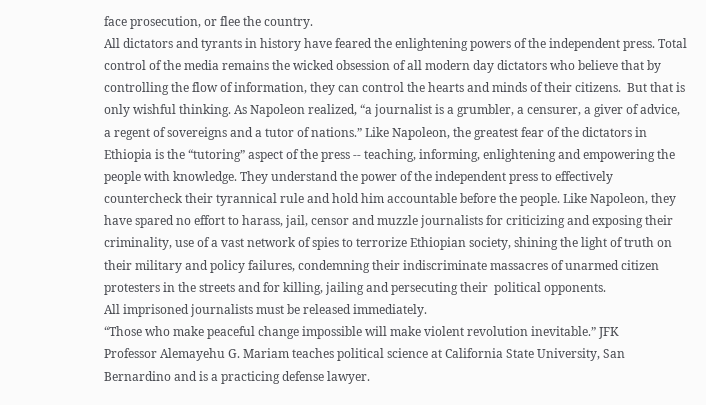face prosecution, or flee the country.
All dictators and tyrants in history have feared the enlightening powers of the independent press. Total control of the media remains the wicked obsession of all modern day dictators who believe that by controlling the flow of information, they can control the hearts and minds of their citizens.  But that is only wishful thinking. As Napoleon realized, “a journalist is a grumbler, a censurer, a giver of advice, a regent of sovereigns and a tutor of nations.” Like Napoleon, the greatest fear of the dictators in Ethiopia is the “tutoring” aspect of the press -- teaching, informing, enlightening and empowering the people with knowledge. They understand the power of the independent press to effectively countercheck their tyrannical rule and hold him accountable before the people. Like Napoleon, they have spared no effort to harass, jail, censor and muzzle journalists for criticizing and exposing their criminality, use of a vast network of spies to terrorize Ethiopian society, shining the light of truth on their military and policy failures, condemning their indiscriminate massacres of unarmed citizen protesters in the streets and for killing, jailing and persecuting their  political opponents.
All imprisoned journalists must be released immediately.
“Those who make peaceful change impossible will make violent revolution inevitable.” JFK
Professor Alemayehu G. Mariam teaches political science at California State University, San Bernardino and is a practicing defense lawyer.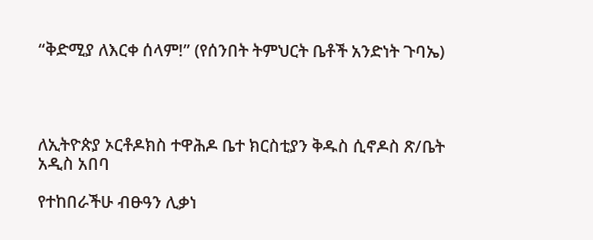“ቅድሚያ ለእርቀ ሰላም!” (የሰንበት ትምህርት ቤቶች አንድነት ጉባኤ)




ለኢትዮጵያ ኦርቶዶክስ ተዋሕዶ ቤተ ክርስቲያን ቅዱስ ሲኖዶስ ጽ/ቤት
አዲስ አበባ

የተከበራችሁ ብፁዓን ሊቃነ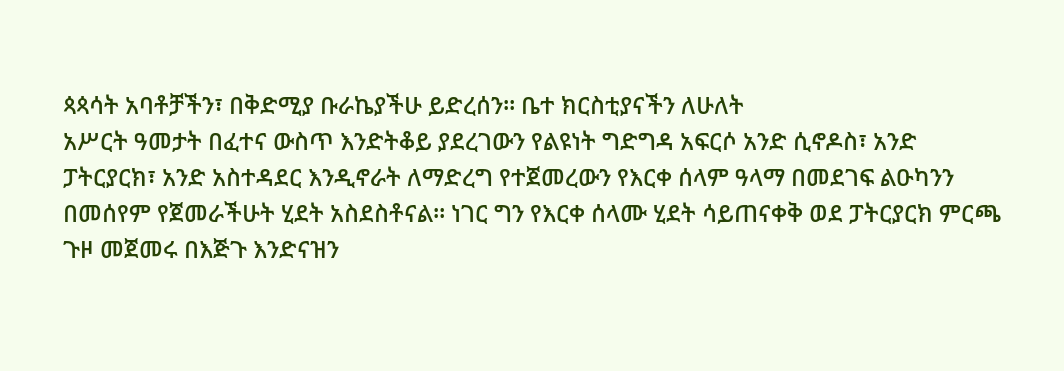ጳጳሳት አባቶቻችን፣ በቅድሚያ ቡራኬያችሁ ይድረሰን። ቤተ ክርስቲያናችን ለሁለት
አሥርት ዓመታት በፈተና ውስጥ እንድትቆይ ያደረገውን የልዩነት ግድግዳ አፍርሶ አንድ ሲኖዶስ፣ አንድ
ፓትርያርክ፣ አንድ አስተዳደር እንዲኖራት ለማድረግ የተጀመረውን የእርቀ ሰላም ዓላማ በመደገፍ ልዑካንን
በመሰየም የጀመራችሁት ሂደት አስደስቶናል። ነገር ግን የእርቀ ሰላሙ ሂደት ሳይጠናቀቅ ወደ ፓትርያርክ ምርጫ
ጉዞ መጀመሩ በእጅጉ እንድናዝን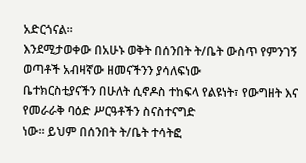አድርጎናል።
እንደሚታወቀው በአሁኑ ወቅት በሰንበት ት/ቤት ውስጥ የምንገኝ ወጣቶች አብዛኛው ዘመናችንን ያሳለፍነው
ቤተክርስቲያናችን በሁለት ሲኖዶስ ተከፍላ የልዩነት፣ የውግዘት እና የመራራቅ ባዕድ ሥርዓቶችን ስናስተናግድ
ነው። ይህም በሰንበት ት/ቤት ተሳትፎ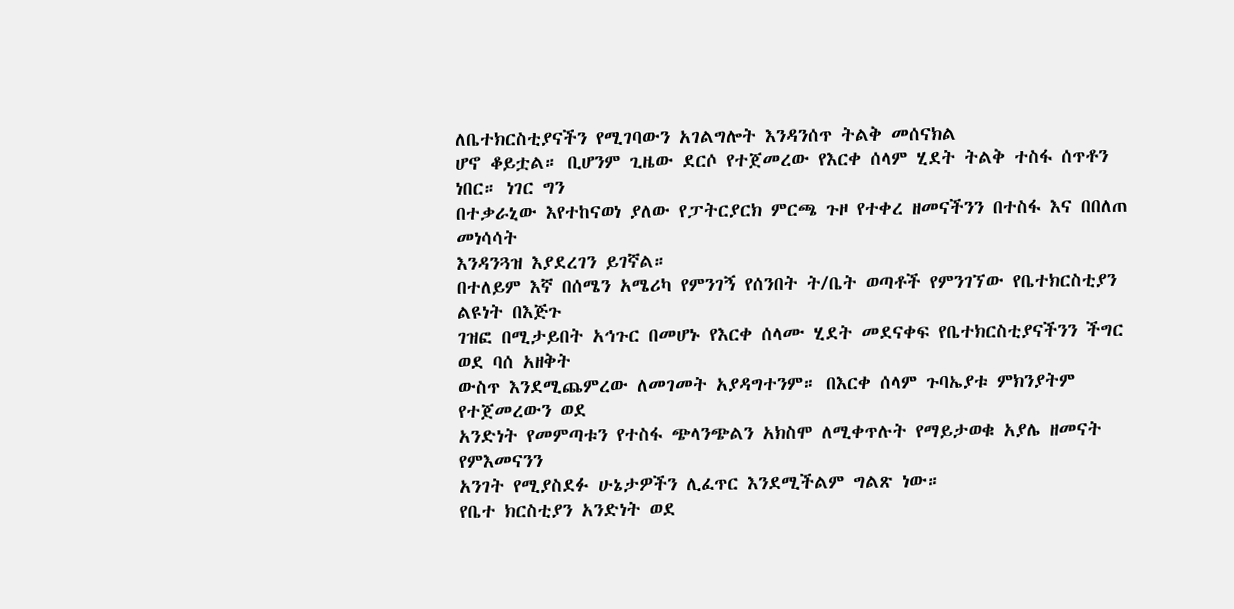ለቤተክርስቲያናችን የሚገባውን አገልግሎት እንዳንሰጥ ትልቅ መሰናክል
ሆኖ ቆይቷል። ቢሆንም ጊዜው ደርሶ የተጀመረው የእርቀ ሰላም ሂደት ትልቅ ተስፋ ሰጥቶን ነበር። ነገር ግን
በተቃራኒው እየተከናወነ ያለው የፓትርያርክ ምርጫ ጉዞ የተቀረ ዘመናችንን በተስፋ እና በበለጠ መነሳሳት
እንዳንጓዝ እያደረገን ይገኛል።
በተለይም እኛ በሰሜን አሜሪካ የምንገኝ የሰንበት ት/ቤት ወጣቶች የምንገኘው የቤተክርስቲያን ልዩነት በእጅጉ
ገዝፎ በሚታይበት አኅጉር በመሆኑ የእርቀ ሰላሙ ሂደት መደናቀፍ የቤተክርስቲያናችንን ችግር ወደ ባሰ አዘቅት
ውስጥ እንደሚጨምረው ለመገመት አያዳግተንም። በእርቀ ሰላም ጉባኤያቱ ምክንያትም የተጀመረውን ወደ
አንድነት የመምጣቱን የተስፋ ጭላንጭልን አክስሞ ለሚቀጥሉት የማይታወቁ አያሌ ዘመናት የምእመናንን
አንገት የሚያስደፉ ሁኔታዎችን ሊፈጥር እንደሚችልም ግልጽ ነው።
የቤተ ክርስቲያን አንድነት ወደ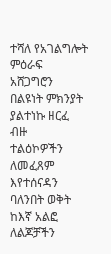ተሻለ የአገልግሎት ምዕራፍ አሸጋግሮን በልዩነት ምክንያት ያልተነኩ ዘርፈ ብዙ
ተልዕኮዎችን ለመፈጸም እየተሰናዳን ባለንበት ወቅት ከእኛ አልፎ ለልጆቻችን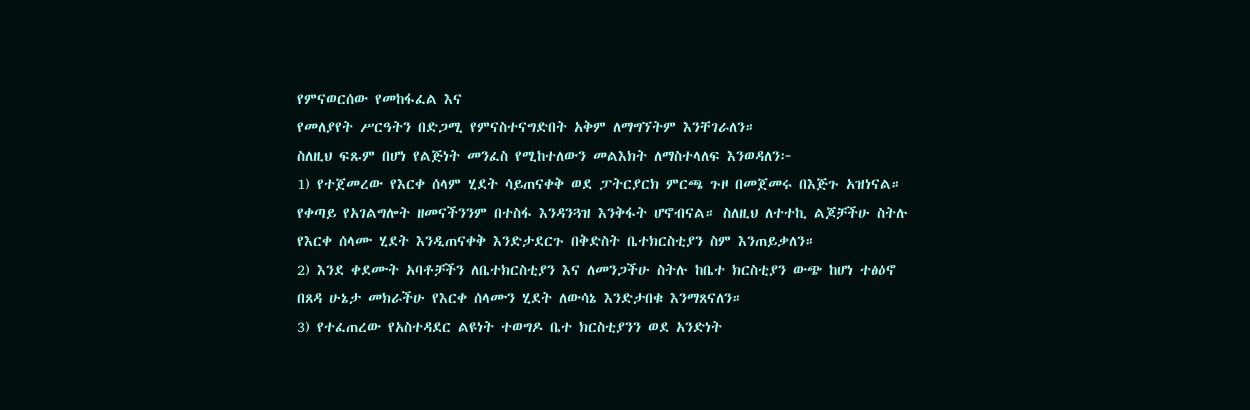የምናወርሰው የመከፋፈል እና
የመለያየት ሥርዓትን በድጋሚ የምናስተናግድበት አቅም ለማግኘትም እንቸገራለን።
ስለዚህ ፍጹም በሆነ የልጅነት መንፈስ የሚከተለውን መልእክት ለማስተላለፍ እንወዳለን፦
1) የተጀመረው የእርቀ ሰላም ሂደት ሳይጠናቀቅ ወደ ፓትርያርክ ምርጫ ጉዞ በመጀመሩ በእጅጉ አዝነናል።
የቀጣይ የአገልግሎት ዘመናችንንም በተስፋ እንዳንጓዝ እንቅፋት ሆኖብናል። ስለዚህ ለተተኪ ልጆቻችሁ ስትሉ
የእርቀ ሰላሙ ሂደት እንዲጠናቀቅ እንድታደርጉ በቅድስት ቤተክርስቲያን ስም እንጠይቃለን።
2) እንደ ቀደሙት አባቶቻችን ለቤተክርስቲያን እና ለመንጋችሁ ስትሉ ከቤተ ክርስቲያን ውጭ ከሆነ ተፅዕኖ
በጸዳ ሁኔታ መክራችሁ የእርቀ ሰላሙን ሂደት ለውሳኔ እንድታበቁ እንማጸናለን።
3) የተፈጠረው የአስተዳደር ልዩነት ተወግዶ ቤተ ክርስቲያንን ወደ አንድነት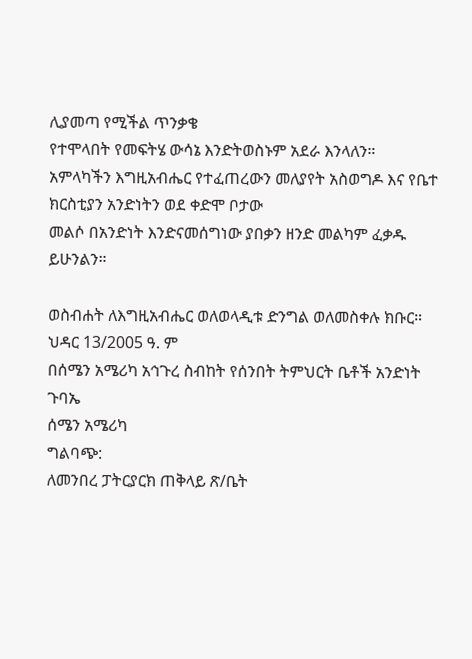ሊያመጣ የሚችል ጥንቃቄ
የተሞላበት የመፍትሄ ውሳኔ እንድትወስኑም አደራ እንላለን።
አምላካችን እግዚአብሔር የተፈጠረውን መለያየት አስወግዶ እና የቤተ ክርስቲያን አንድነትን ወደ ቀድሞ ቦታው
መልሶ በአንድነት እንድናመሰግነው ያበቃን ዘንድ መልካም ፈቃዱ ይሁንልን።

ወስብሐት ለእግዚአብሔር ወለወላዲቱ ድንግል ወለመስቀሉ ክቡር።
ህዳር 13/2005 ዓ. ም
በሰሜን አሜሪካ አኅጉረ ስብከት የሰንበት ትምህርት ቤቶች አንድነት ጉባኤ
ሰሜን አሜሪካ
ግልባጭ:
ለመንበረ ፓትርያርክ ጠቅላይ ጽ/ቤት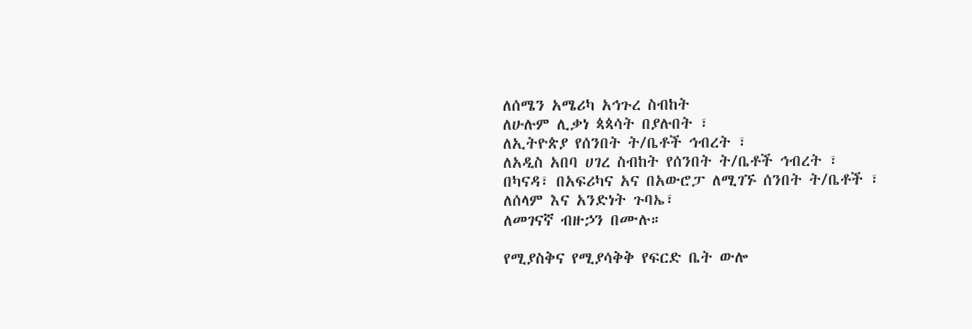ለሰሜን አሜሪካ አኅጉረ ስብከት
ለሁሉም ሊቃነ ጳጳሳት በያሉበት ፣
ለኢትዮጵያ የሰንበት ት/ቤቶች ኅብረት ፣
ለአዲስ አበባ ሀገረ ስብከት የሰንበት ት/ቤቶች ኅብረት ፣
በካናዳ፣ በአፍሪካና አና በአውሮፓ ለሚገኙ ሰንበት ት/ቤቶች ፣
ለሰላም እና አንድነት ጉባኤ፣
ለመገናኛ ብዙኃን በሙሉ።

የሚያስቅና የሚያሳቅቅ የፍርድ ቤት ውሎ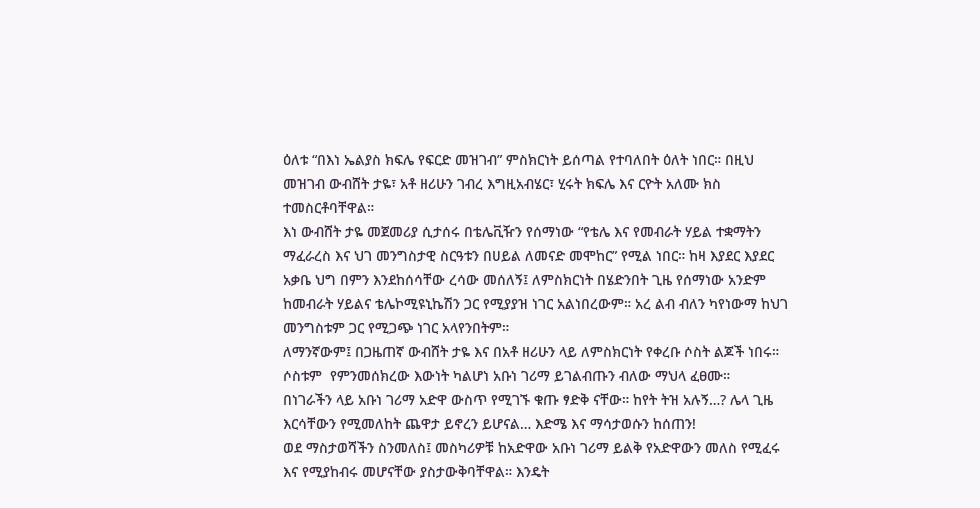ዕለቱ “በእነ ኤልያስ ክፍሌ የፍርድ መዝገብ” ምስክርነት ይሰጣል የተባለበት ዕለት ነበር። በዚህ መዝገብ ውብሸት ታዬ፣ አቶ ዘሪሁን ገብረ እግዚአብሄር፣ ሂሩት ክፍሌ እና ርዮት አለሙ ክስ ተመስርቶባቸዋል።
እነ ውብሸት ታዬ መጀመሪያ ሲታሰሩ በቴሌቪዥን የሰማነው “የቴሌ እና የመብራት ሃይል ተቋማትን ማፈራረስ እና ህገ መንግስታዊ ስርዓቱን በሀይል ለመናድ መሞከር” የሚል ነበር። ከዛ እያደር እያደር አቃቤ ህግ በምን እንደከሰሳቸው ረሳው መሰለኝ፤ ለምስክርነት በሄድንበት ጊዜ የሰማነው አንድም ከመብራት ሃይልና ቴሌኮሚዩኒኬሽን ጋር የሚያያዝ ነገር አልነበረውም። አረ ልብ ብለን ካየነውማ ከህገ መንግስቱም ጋር የሚጋጭ ነገር አላየንበትም።
ለማንኛውም፤ በጋዜጠኛ ውብሸት ታዬ እና በአቶ ዘሪሁን ላይ ለምስክርነት የቀረቡ ሶስት ልጆች ነበሩ። ሶስቱም  የምንመሰክረው እውነት ካልሆነ አቡነ ገሪማ ይገልብጡን ብለው ማህላ ፈፀሙ።
በነገራችን ላይ አቡነ ገሪማ አድዋ ውስጥ የሚገኙ ቁጡ ፃድቅ ናቸው። ከየት ትዝ አሉኝ…? ሌላ ጊዜ እርሳቸውን የሚመለከት ጨዋታ ይኖረን ይሆናል… እድሜ እና ማሳታወሱን ከሰጠን!
ወደ ማስታወሻችን ስንመለስ፤ መስካሪዎቹ ከአድዋው አቡነ ገሪማ ይልቅ የአድዋውን መለስ የሚፈሩ እና የሚያከብሩ መሆናቸው ያስታውቅባቸዋል። እንዴት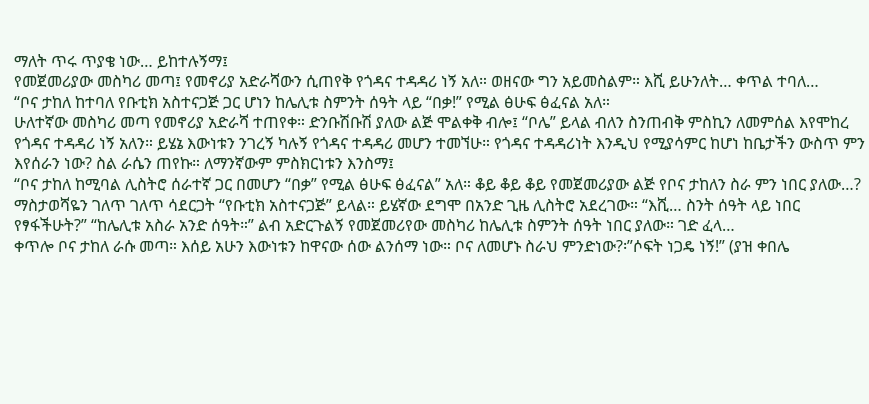ማለት ጥሩ ጥያቄ ነው… ይከተሉኝማ፤
የመጀመሪያው መስካሪ መጣ፤ የመኖሪያ አድራሻውን ሲጠየቅ የጎዳና ተዳዳሪ ነኝ አለ። ወዘናው ግን አይመስልም። እሺ ይሁንለት… ቀጥል ተባለ…
“ቦና ታከለ ከተባለ የቡቲክ አስተናጋጅ ጋር ሆነን ከሌሊቱ ስምንት ሰዓት ላይ “በቃ!” የሚል ፅሁፍ ፅፈናል አለ።
ሁለተኛው መስካሪ መጣ የመኖሪያ አድራሻ ተጠየቀ። ድንቡሽቡሽ ያለው ልጅ ሞልቀቅ ብሎ፤ “ቦሌ” ይላል ብለን ስንጠብቅ ምስኪን ለመምሰል እየሞከረ የጎዳና ተዳዳሪ ነኝ አለን። ይሄኔ እውነቱን ንገረኝ ካሉኝ የጎዳና ተዳዳሪ መሆን ተመኘሁ። የጎዳና ተዳዳሪነት እንዲህ የሚያሳምር ከሆነ ከቤታችን ውስጥ ምን እየሰራን ነው? ስል ራሴን ጠየኩ። ለማንኛውም ምስክርነቱን እንስማ፤
“ቦና ታከለ ከሚባል ሊስትሮ ሰራተኛ ጋር በመሆን “በቃ” የሚል ፅሁፍ ፅፈናል” አለ። ቆይ ቆይ ቆይ የመጀመሪያው ልጅ የቦና ታከለን ስራ ምን ነበር ያለው…? ማስታወሻዬን ገለጥ ገለጥ ሳደርጋት “የቡቲክ አስተናጋጅ” ይላል። ይሄኛው ደግሞ በአንድ ጊዜ ሊስትሮ አደረገው። “እሺ… ስንት ሰዓት ላይ ነበር የፃፋችሁት?” “ከሌሊቱ አስራ አንድ ሰዓት።” ልብ አድርጉልኝ የመጀመሪየው መስካሪ ከሌሊቱ ስምንት ሰዓት ነበር ያለው። ገድ ፈላ…
ቀጥሎ ቦና ታከለ ራሱ መጣ። እሰይ አሁን እውነቱን ከዋናው ሰው ልንሰማ ነው። ቦና ለመሆኑ ስራህ ምንድነው?፡”ሶፍት ነጋዴ ነኝ!” (ያዝ ቀበሌ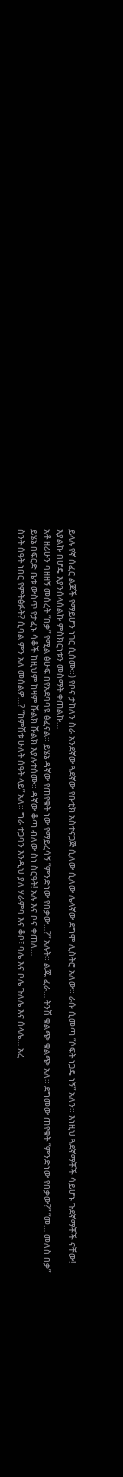ይላሉ የኛ ሰፈር ልጆች የማይሆን ነገር ሲሰሙ።) የቦና ታከለን ስራ አንደኛው ጓደኛው የቡቲክ አስተናጋጅ ሲለው ሲለው ሌላኛው ደግሞ ሊስትሮ አለው። ራሱ ሲመጣ “ሶፍት ነጋዴ ነኝ” አለን። እነዚህ ጓደኛማቾች ሳይሆኑ ጉደኛማቾች ናቸው! እያልኩ በሆዴ እያንሰላሰልኩ ምስክርነቱን መስማት ቀጠልኩ…
አቶ ዘሪሁን ባዘዘኝ መሰረት “በቃ” የሚል ፅሁፍ በየአደባባዩ ፅፈናል። ይሄኔ ዳኛው የጠየቁት ነው የማይረሳኝ “ምንድነው የበቃው…?” አሉት። ልጁ ፈራ… ትንሽ ቁልጭ ቁልጭ አለ። ደግመው ጠየቁት “ምንድነው የበቃው?” “መ… መለስ በቃ” ይሄኔ በፍርድ ቤቱ ውስጥ የታፈኑ ሳቆች ከዚህም ከዛም ሹልክ ሹልክ እያሉተሰሙ። ዳኛው ቆጣ ብለው ስነ ስርዓት! አሉ እና ቦና ቀጠለ…
ስንት ሰዓት ነበር የምትፅፉት? ሲባል ምን አለ መሰልዎ…? “ከምሽቱ ሁለት ሰዓት ላይ” አለ። ግራ ተጋባን እንዲህ ያለ ሃራምባ እና ቆቦ፣ ባሌ እና ቦሌ ጉለሌ እና ሰላሌ… አረ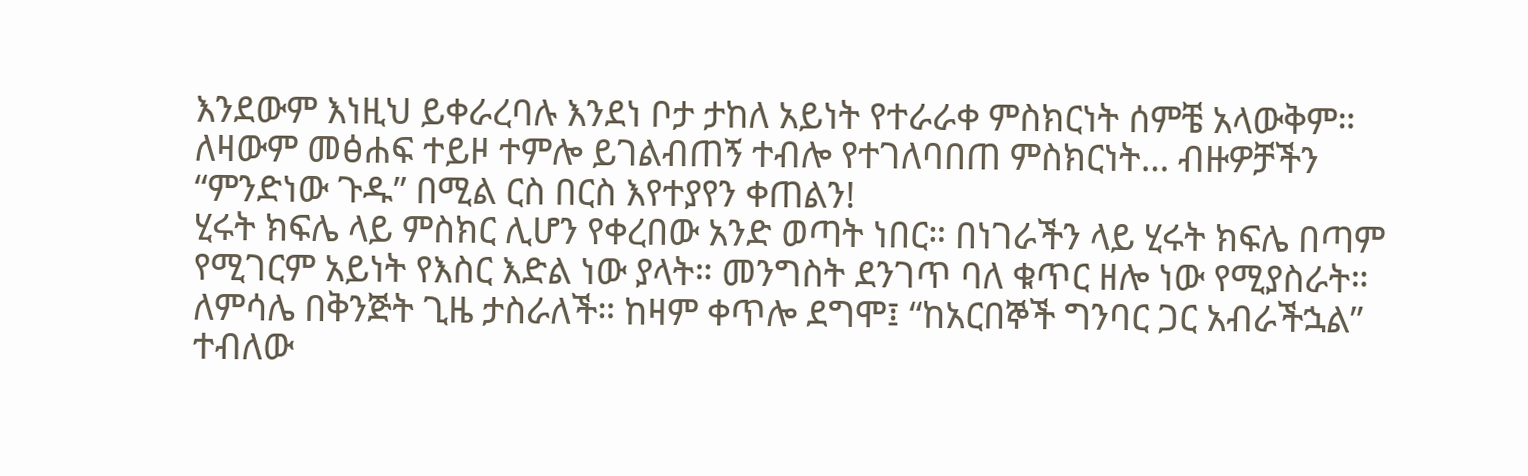እንደውም እነዚህ ይቀራረባሉ እንደነ ቦታ ታከለ አይነት የተራራቀ ምስክርነት ሰምቼ አላውቅም። ለዛውም መፅሐፍ ተይዞ ተምሎ ይገልብጠኝ ተብሎ የተገለባበጠ ምስክርነት… ብዙዎቻችን “ምንድነው ጉዱ” በሚል ርስ በርስ እየተያየን ቀጠልን!
ሂሩት ክፍሌ ላይ ምስክር ሊሆን የቀረበው አንድ ወጣት ነበር። በነገራችን ላይ ሂሩት ክፍሌ በጣም የሚገርም አይነት የእስር እድል ነው ያላት። መንግስት ደንገጥ ባለ ቁጥር ዘሎ ነው የሚያስራት። ለምሳሌ በቅንጅት ጊዜ ታስራለች። ከዛም ቀጥሎ ደግሞ፤ “ከአርበኞች ግንባር ጋር አብራችኋል” ተብለው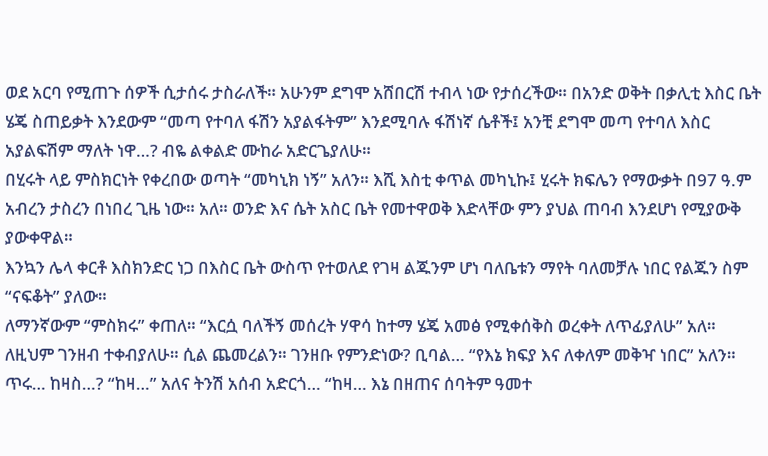ወደ አርባ የሚጠጉ ሰዎች ሲታሰሩ ታስራለች። አሁንም ደግሞ አሸበርሽ ተብላ ነው የታሰረችው። በአንድ ወቅት በቃሊቲ እስር ቤት ሄጄ ስጠይቃት እንደውም “መጣ የተባለ ፋሽን አያልፋትም” እንደሚባሉ ፋሽነኛ ሴቶች፤ አንቺ ደግሞ መጣ የተባለ እስር አያልፍሽም ማለት ነዋ…? ብዬ ልቀልድ ሙከራ አድርጌያለሁ።
በሂሩት ላይ ምስክርነት የቀረበው ወጣት “መካኒክ ነኝ” አለን። እሺ እስቲ ቀጥል መካኒኩ፤ ሂሩት ክፍሌን የማውቃት በ97 ዓ.ም አብረን ታስረን በነበረ ጊዜ ነው። አለ። ወንድ እና ሴት አስር ቤት የመተዋወቅ እድላቸው ምን ያህል ጠባብ እንደሆነ የሚያውቅ ያውቀዋል።
እንኳን ሌላ ቀርቶ እስክንድር ነጋ በእስር ቤት ውስጥ የተወለደ የገዛ ልጁንም ሆነ ባለቤቱን ማየት ባለመቻሉ ነበር የልጁን ስም “ናፍቆት” ያለው።
ለማንኛውም “ምስክሩ” ቀጠለ። “እርሷ ባለችኝ መሰረት ሃዋሳ ከተማ ሄጄ አመፅ የሚቀሰቅስ ወረቀት ለጥፊያለሁ” አለ። ለዚህም ገንዘብ ተቀብያለሁ። ሲል ጨመረልን። ገንዘቡ የምንድነው? ቢባል… “የእኔ ክፍያ እና ለቀለም መቅዣ ነበር” አለን።  ጥሩ… ከዛስ…? “ከዛ…” አለና ትንሽ አሰብ አድርጎ… “ከዛ… እኔ በዘጠና ሰባትም ዓመተ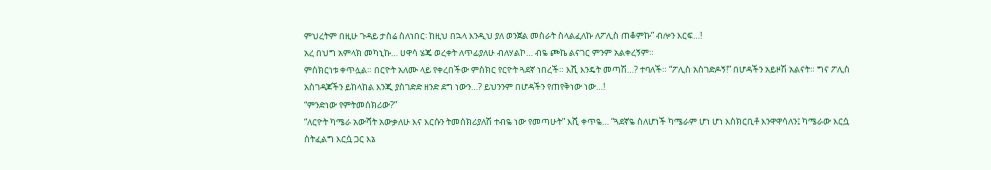ምህረትም በዚሁ ጉዳይ ታስሬ ስለነበር፡ ከዚህ በኋላ እንዲህ ያለ ወንጀል መስራት ስላልፈለኩ ለፖሊስ ጠቆምኩ” ብሎን እርፍ…!
አረ በህግ አምላክ መካኒኩ… ሀዋሳ ሄጄ ወረቀት ለጥፊያለሁ ብለሃልኮ… ብዬ ጮኬ ልናገር ምንም አልቀረኝም።
ምስክርነቱ ቀጥሏል። በርዮት አለሙ ላይ የቀረበችው ምስክር የርዮት ጓደኛ ነበረች። እሺ እንዴት መጣሽ…? ተባለች። “ፖሊስ አስገድዶኝ!” በሆዳችን አይዞሽ አልናት። ግና ፖሊስ አስገዳጆችን ይከላከል እንጂ ያስገድድ ዘንድ ደግ ነውን…? ይህንንም በሆዳችን የጠየቅነው ነው…!
“ምንድነው የምትመሰክሪው?”
“ለርዮት ካሜራ አውሻት አውቃለሁ እና እርሱን ትመሰክሪያለሽ ተብዬ ነው የመጣሁት” እሺ ቀጥዬ… “ጓደኛዬ ስለሆነች ካሜራም ሆነ ሆነ እስክርቢቶ እንዋዋሳለን፤ ካሜራው እርሷ ስትፈልግ እርሷ ጋር እኔ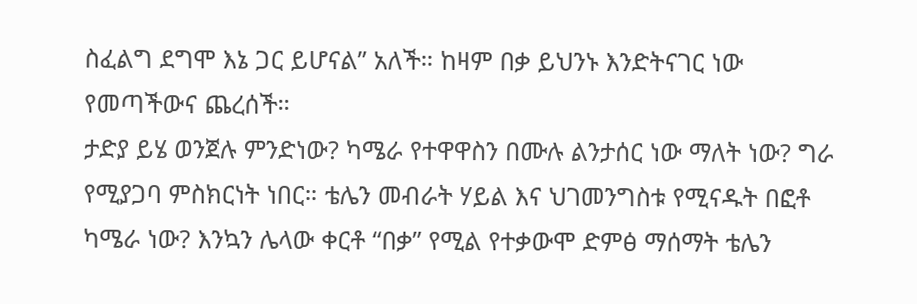ስፈልግ ደግሞ እኔ ጋር ይሆናል” አለች። ከዛም በቃ ይህንኑ እንድትናገር ነው የመጣችውና ጨረሰች።
ታድያ ይሄ ወንጀሉ ምንድነው? ካሜራ የተዋዋስን በሙሉ ልንታሰር ነው ማለት ነው? ግራ የሚያጋባ ምስክርነት ነበር። ቴሌን መብራት ሃይል እና ህገመንግስቱ የሚናዱት በፎቶ ካሜራ ነው? እንኳን ሌላው ቀርቶ “በቃ” የሚል የተቃውሞ ድምፅ ማሰማት ቴሌን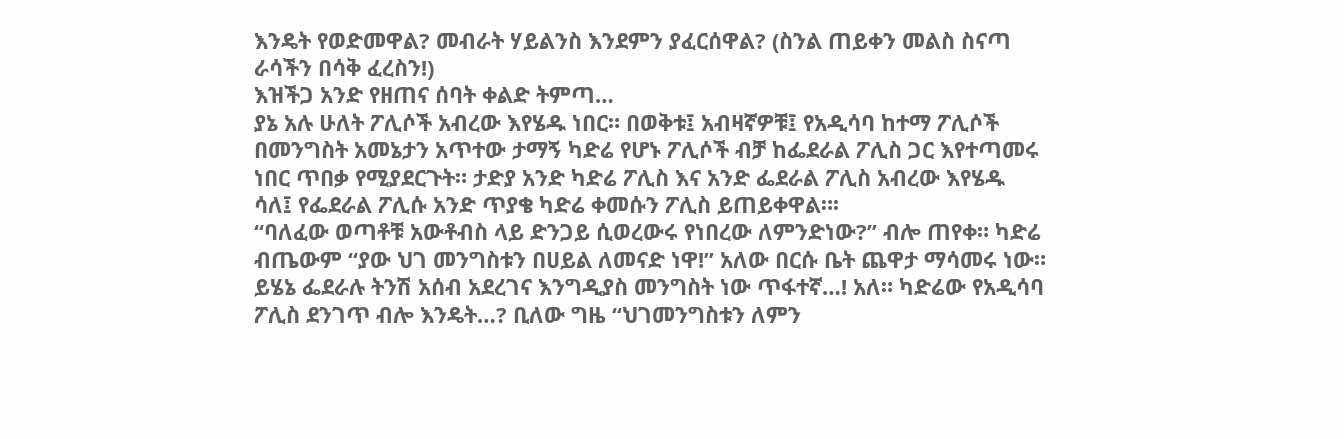እንዴት የወድመዋል? መብራት ሃይልንስ እንደምን ያፈርሰዋል? (ስንል ጠይቀን መልስ ስናጣ ራሳችን በሳቅ ፈረስን!)
እዝችጋ አንድ የዘጠና ሰባት ቀልድ ትምጣ…
ያኔ አሉ ሁለት ፖሊሶች አብረው እየሄዱ ነበር። በወቅቱ፤ አብዛኛዎቹ፤ የአዲሳባ ከተማ ፖሊሶች በመንግስት አመኔታን አጥተው ታማኝ ካድሬ የሆኑ ፖሊሶች ብቻ ከፌደራል ፖሊስ ጋር እየተጣመሩ ነበር ጥበቃ የሚያደርጉት። ታድያ አንድ ካድሬ ፖሊስ እና አንድ ፌደራል ፖሊስ አብረው እየሄዱ ሳለ፤ የፌደራል ፖሊሱ አንድ ጥያቄ ካድሬ ቀመሱን ፖሊስ ይጠይቀዋል።፡
“ባለፈው ወጣቶቹ አውቶብስ ላይ ድንጋይ ሲወረውሩ የነበረው ለምንድነው?” ብሎ ጠየቀ። ካድሬ ብጤውም “ያው ህገ መንግስቱን በሀይል ለመናድ ነዋ!” አለው በርሱ ቤት ጨዋታ ማሳመሩ ነው። ይሄኔ ፌደራሉ ትንሽ አሰብ አደረገና እንግዲያስ መንግስት ነው ጥፋተኛ…! አለ። ካድሬው የአዲሳባ ፖሊስ ደንገጥ ብሎ እንዴት…? ቢለው ግዜ “ህገመንግስቱን ለምን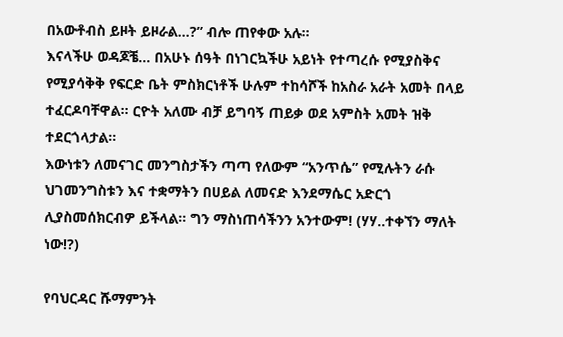በአውቶብስ ይዞት ይዞራል…?” ብሎ ጠየቀው አሉ።
እናላችሁ ወዳጆቼ… በአሁኑ ሰዓት በነገርኳችሁ አይነት የተጣረሱ የሚያስቅና የሚያሳቅቅ የፍርድ ቤት ምስክርነቶች ሁሉም ተከሳሾች ከአስራ አራት አመት በላይ ተፈርዶባቸዋል። ርዮት አለሙ ብቻ ይግባኝ ጠይቃ ወደ አምስት አመት ዝቅ ተደርጎላታል።
እውነቱን ለመናገር መንግስታችን ጣጣ የለውም “አንጥሴ” የሚሉትን ራሱ ህገመንግስቱን እና ተቋማትን በሀይል ለመናድ እንደማሴር አድርጎ ሊያስመሰክርብዎ ይችላል። ግን ማስነጠሳችንን አንተውም! (ሃሃ..ተቀኘን ማለት ነው!?)

የባህርዳር ሹማምንት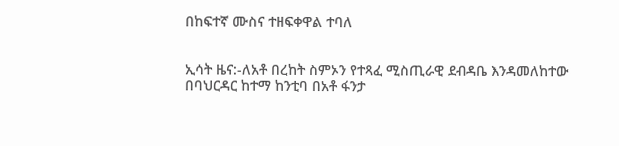በከፍተኛ ሙስና ተዘፍቀዋል ተባለ


ኢሳት ዜና:-ለአቶ በረከት ስምኦን የተጻፈ ሚስጢራዊ ደብዳቤ እንዳመለከተው በባህርዳር ከተማ ከንቲባ በአቶ ፋንታ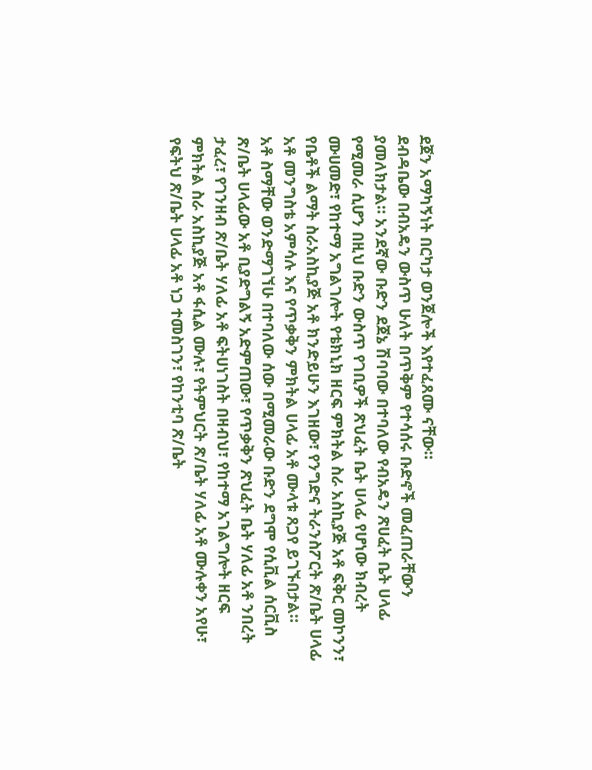ደጀን አማካኝነት በርካታ ወንጀሎች እየተፈጸሙ ናቸው።
ደብዳቤው በብአዴን ውስጥ ሁለት በጥቅም የተሳሰሩ ቡድኖች መፈጠራቸውን ያመለክታል። አንደኛው ቡድን ደጀኔ ሽባባው በተባለው የብአዴን ጽሀፈት ቤት ሀላፊ የሚመራ ሲሆን በዚህ ቡድን ውስጥ የገቢዎች ጽህፈት ቤት ሀላፊ የሆነው ክብረት ሙሀመድ፣ የከተማ አግልገሎት የቴክኒክ ዘርፍ ምክትል ስራ አስኪያጅ አቶ ፍቅር መኮንን፣ የቤቶች ልማት ስራአስኪያጅ አቶ ክንድይሁን እገዘው፣ የንግድና ትራንስፖርት ጽ/ቤት ሀላፊ አቶ መንግስቴ አምሳሉ እና የጥቃቅን ምክትል ሀላፊ አቶ ሙላቱ ጸጋየ ይገኙበታል።
አቶ ስማቸው ወንድማገኘሁ በተባለው ሰው በሚመራው ቡድን ደግሞ የሲቪል ሰርቪስ ጽ/ቤት ሀላፊው አቶ ቢያድግልኝ አድምጠው፣ የጥቃቅን ጽህፈት ቤት ሃለፊ አቶ ንበረት ታፈረ፣ የገንዘብ ጽ/ቤት ሃለፊ አቶ ፍትሀነገስት በዛብህ፣ የከተማ አገልግሎት ዘርፍ ምክትል ስራ አስኪያጅ አቶ ፋሲል ሙሉ፣ የትምህርት ጽ/ቤት ሃለፊ አቶ ሙሉቀን አየሁ፣ የፍትህ ጽ/ቤት ሀላፊ አቶ ነጋ ተመስገን፣ የከንቲባ ጽ/ቤት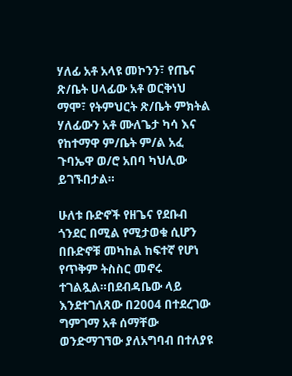ሃለፊ አቶ አላዩ መኮንን፣ የጤና ጽ/ቤት ሀላፊው አቶ ወርቅነህ ማሞ፣ የትምህርት ጽ/ቤት ምክትል ሃለፊውን አቶ ሙለጌታ ካሳ እና የከተማዋ ም/ቤት ም/ል አፈ ጉባኤዋ ወ/ሮ አበባ ካህሊው ይገኙበታል።

ሁለቱ ቡድኖች የዘጌና የደቡብ ጎንደር በሚል የሚታወቁ ሲሆን በቡድኖቹ መካከል ከፍተኛ የሆነ የጥቅም ትስስር መኖሩ ተገልጿል።በደብዳቤው ላይ እንደተገለጸው በ2004 በተደረገው ግምገማ አቶ ሰማቸው ወንድማገኘው ያለአግባብ በተለያዩ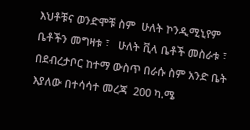እህቶቹና ወንድሞቹ ስም  ሁለት ኮንዲሚኒየም ቤቶችን መግዛቱ ፣   ሁለት ቪላ ቤቶች መስራቱ ፣  በደብረታቦር ከተማ ውስጥ በራሱ ስም አንድ ቤት እያለው በተሳሳተ መረጃ  200 ካ.ሜ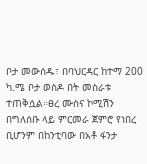ቦታ መውሰዱ፣ በባህርዳር ከተማ 200 ካ.ሜ ቦታ ወስዶ በት መስራቱ ተጠቅሷል።ፀረ ሙስና ኮሚሽን በግለሰቡ ላይ ምርመራ ጀምሮ የነበረ ቢሆንም በከንቲባው በአቶ ፋንታ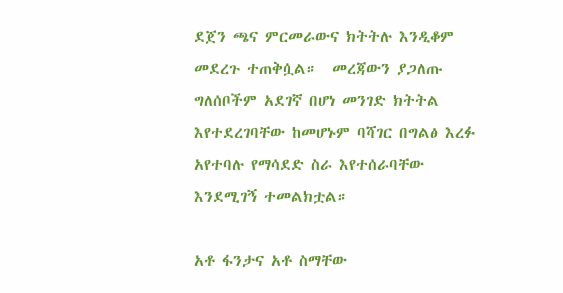ደጀን ጫና ምርመራውና ክትትሉ እንዲቆም መደረጉ ተጠቅሷል።  መረጃውን ያጋለጡ ግለሰቦችም አደገኛ በሆነ መንገድ ክትትል እየተደረገባቸው ከመሆኑም ባሻገር በግልፅ እረፉ አየተባሉ የማሳደድ ስራ እየተሰራባቸው እንደሚገኝ ተመልክቷል።

አቶ ፋንታና አቶ ስማቸው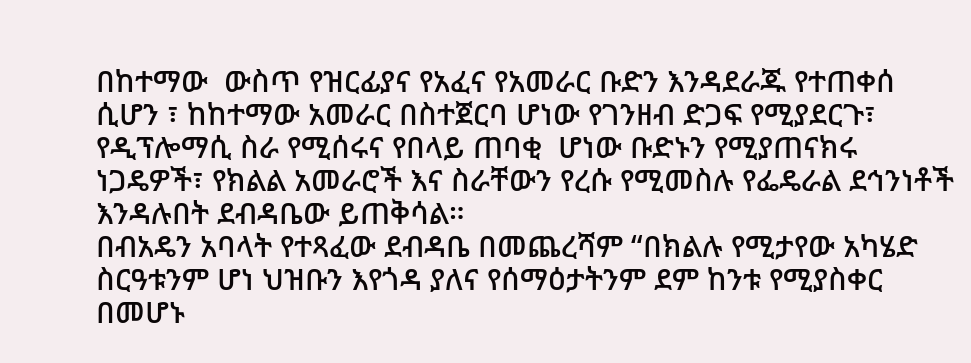በከተማው  ውስጥ የዝርፊያና የአፈና የአመራር ቡድን እንዳደራጁ የተጠቀሰ ሲሆን ፣ ከከተማው አመራር በስተጀርባ ሆነው የገንዘብ ድጋፍ የሚያደርጉ፣ የዲፕሎማሲ ስራ የሚሰሩና የበላይ ጠባቂ  ሆነው ቡድኑን የሚያጠናክሩ ነጋዴዎች፣ የክልል አመራሮች እና ስራቸውን የረሱ የሚመስሉ የፌዴራል ደኅንነቶች እንዳሉበት ደብዳቤው ይጠቅሳል።
በብአዴን አባላት የተጻፈው ደብዳቤ በመጨረሻም “በክልሉ የሚታየው አካሄድ  ስርዓቱንም ሆነ ህዝቡን እየጎዳ ያለና የሰማዕታትንም ደም ከንቱ የሚያስቀር በመሆኑ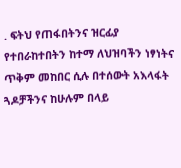. ፍትህ የጠፋበትንና ዝርፊያ የተበራከተበትን ከተማ ለህዝባችን ነፃነትና ጥቅም መከበር ሲሉ በተሰውት አእላፋት ጓዶቻችንና ከሁሉም በላይ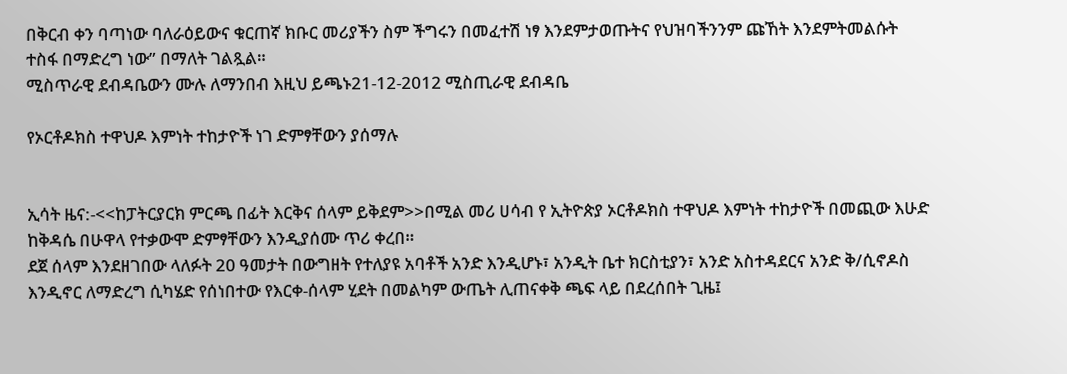በቅርብ ቀን ባጣነው ባለራዕይውና ቁርጠኛ ክቡር መሪያችን ስም ችግሩን በመፈተሽ ነፃ እንደምታወጡትና የህዝባችንንም ጩኸት እንደምትመልሱት ተስፋ በማድረግ ነው” በማለት ገልጿል።
ሚስጥራዊ ደብዳቤውን ሙሉ ለማንበብ እዚህ ይጫኑ21-12-2012 ሚስጢራዊ ደብዳቤ

የኦርቶዶክስ ተዋህዶ እምነት ተከታዮች ነገ ድምፃቸውን ያሰማሉ


ኢሳት ዜና:-<<ከፓትርያርክ ምርጫ በፊት እርቅና ሰላም ይቅደም>>በሚል መሪ ሀሳብ የ ኢትዮጵያ ኦርቶዶክስ ተዋህዶ እምነት ተከታዮች በመጪው እሁድ ከቅዳሴ በሁዋላ የተቃውሞ ድምፃቸውን እንዲያሰሙ ጥሪ ቀረበ።
ደጀ ሰላም እንደዘገበው ላለፉት 20 ዓመታት በውግዘት የተለያዩ አባቶች አንድ እንዲሆኑ፣ አንዲት ቤተ ክርስቲያን፣ አንድ አስተዳደርና አንድ ቅ/ሲኖዶስ እንዲኖር ለማድረግ ሲካሄድ የሰነበተው የእርቀ-ሰላም ሂደት በመልካም ውጤት ሊጠናቀቅ ጫፍ ላይ በደረሰበት ጊዜ፤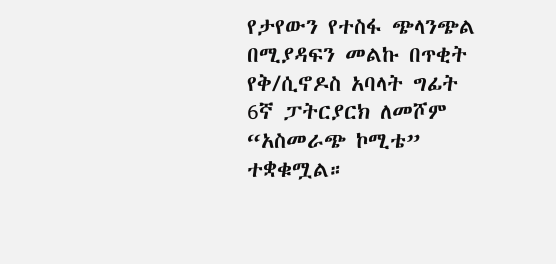የታየውን የተስፋ ጭላንጭል በሚያዳፍን መልኩ በጥቂት የቅ/ሲኖዶስ አባላት ግፊት 6ኛ ፓትርያርክ ለመሾም “አስመራጭ ኮሚቴ” ተቋቁሟል።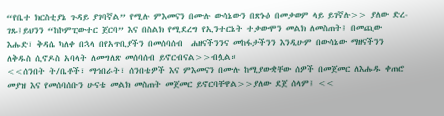“የቤተ ክርስቲያኔ ጉዳይ ያገባኛል” የሚሉ ምእመናን በሙሉ ውሳኔውን በጽኑዕ በመቃወም ላይ ይገኛሉ>> ያለው ድረ-ገጹ፤ይህንን “ከኮምፒውተር ጀርባ” እና በስልክ የሚደረግ የኢንተርኔት ተቃውሞን መልክ ለመስጠት፤ በመጪው እሑድ፣ ቅዳሴ ካለቀ በኋላ በየአጥቢያችን በመሰባሰብ  ሐዘናችንንና መከፋታችንን እንዲሁም በውሳኔው ማዘናችንን ለቅዱስ ሲኖዶስ አባላት ለመግለጽ መሰባሰብ ይኖርብናል>>ብሏል።
<<ሰንበት ት/ቤቶች፣ ማኅበራት፣ ሰንበቴዎች እና ምእመናን በሙሉ ከሚያውቋቸው ሰዎች በመጀመር ለእሑዱ ቀጠሮ መያዝ እና የመሰባሰቡን ሁናቴ መልክ መስጠት መጀመር ይኖርባቸዋል>>ያለው ደጀ ሰላም፤ <<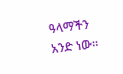ዓላማችን አንድ ነው።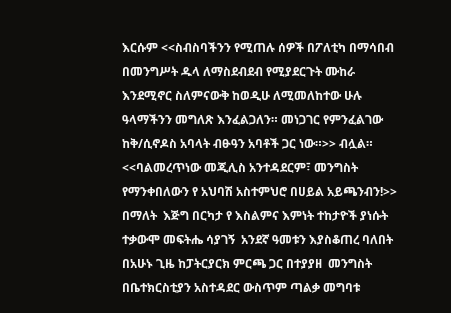እርሱም <<ስብስባችንን የሚጠሉ ሰዎች በፖለቲካ በማሳበብ በመንግሥት ዱላ ለማስደብደብ የሚያደርጉት ሙከራ እንደሚኖር ስለምናውቅ ከወዲሁ ለሚመለከተው ሁሉ ዓላማችንን መግለጽ እንፈልጋለን። መነጋገር የምንፈልገው ከቅ/ሲኖዶስ አባላት ብፁዓን አባቶች ጋር ነው።>> ብሏል።
<<ባልመረጥነው መጂሊስ አንተዳደርም፣ መንግስት የማንቀበለውን የ አህባሽ አስተምህሮ በሀይል አይጫንብን!>> በማለት  እጅግ በርካታ የ እስልምና እምነት ተከታዮች ያነሱት ተቃውሞ መፍትሔ ሳያገኝ  አንደኛ ዓመቱን እያስቆጠረ ባለበት በአሁኑ ጊዜ ከፓትርያርክ ምርጫ ጋር በተያያዘ  መንግስት  በቤተክርስቲያን አስተዳደር ውስጥም ጣልቃ መግባቱ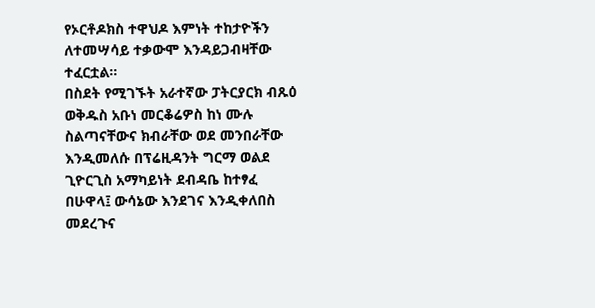የኦርቶዶክስ ተዋህዶ እምነት ተከታዮችን ለተመሣሳይ ተቃውሞ እንዳይጋብዛቸው ተፈርቷል።
በስደት የሚገኙት አራተኛው ፓትርያርክ ብጹዕ ወቅዱስ አቡነ መርቆሬዎስ ከነ ሙሉ ስልጣናቸውና ክብራቸው ወደ መንበራቸው እንዲመለሱ በፕሬዚዳንት ግርማ ወልደ ጊዮርጊስ አማካይነት ደብዳቤ ከተፃፈ በሁዋላ፤ ውሳኔው እንደገና እንዲቀለበስ መደረጉና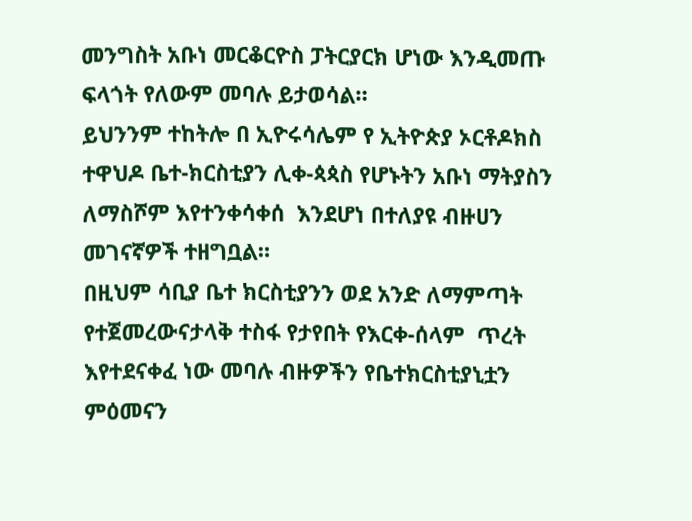መንግስት አቡነ መርቆርዮስ ፓትርያርክ ሆነው እንዲመጡ ፍላጎት የለውም መባሉ ይታወሳል።
ይህንንም ተከትሎ በ ኢዮሩሳሌም የ ኢትዮጵያ ኦርቶዶክስ ተዋህዶ ቤተ-ክርስቲያን ሊቀ-ጳጳስ የሆኑትን አቡነ ማትያስን ለማስሾም እየተንቀሳቀሰ  እንደሆነ በተለያዩ ብዙሀን መገናኛዎች ተዘግቧል።
በዚህም ሳቢያ ቤተ ክርስቲያንን ወደ አንድ ለማምጣት የተጀመረውናታላቅ ተስፋ የታየበት የእርቀ-ሰላም  ጥረት እየተደናቀፈ ነው መባሉ ብዙዎችን የቤተክርስቲያኒቷን ምዕመናን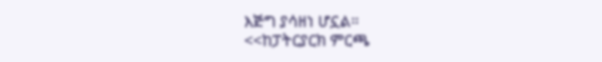እጅግ ያሳዘነ ሆኗል።
<<ከፓትርያርክ ምርጫ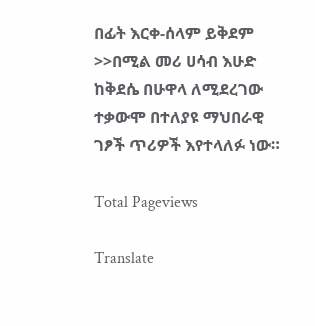በፊት እርቀ-ሰላም ይቅደም >>በሚል መሪ ሀሳብ እሁድ ከቅደሴ በሁዋላ ለሚደረገው ተቃውሞ በተለያዩ ማህበራዊ ገፆች ጥሪዎች እየተላለፉ ነው።

Total Pageviews

Translate